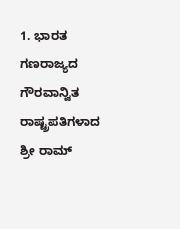1. ಭಾರತ ಗಣರಾಜ್ಯದ ಗೌರವಾನ್ವಿತ ರಾಷ್ಟ್ರಪತಿಗಳಾದ ಶ್ರೀ ರಾಮ್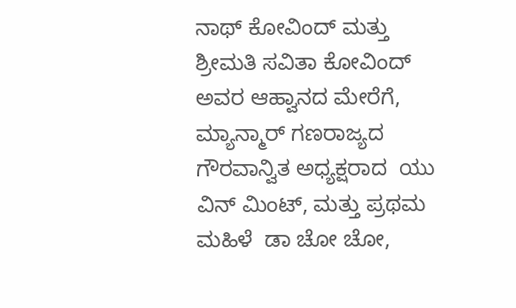ನಾಥ್ ಕೋವಿಂದ್ ಮತ್ತು ಶ್ರೀಮತಿ ಸವಿತಾ ಕೋವಿಂದ್ ಅವರ ಆಹ್ವಾನದ ಮೇರೆಗೆ, ಮ್ಯಾನ್ಮಾರ್ ಗಣರಾಜ್ಯದ  ಗೌರವಾನ್ವಿತ ಅಧ್ಯಕ್ಷರಾದ  ಯು ವಿನ್ ಮಿಂಟ್, ಮತ್ತು ಪ್ರಥಮ ಮಹಿಳೆ  ಡಾ ಚೋ ಚೋ,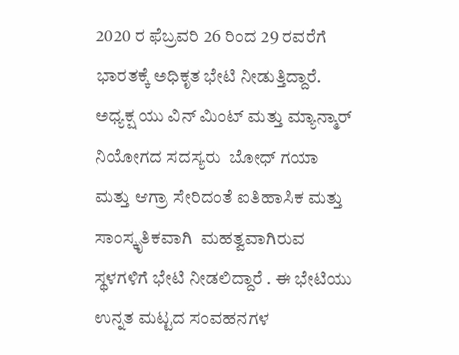2020 ರ ಫೆಬ್ರವರಿ 26 ರಿಂದ 29 ರವರೆಗೆ ಭಾರತಕ್ಕೆ ಅಧಿಕೃತ ಭೇಟಿ ನೀಡುತ್ತಿದ್ದಾರೆ.   ಅಧ್ಯಕ್ಷ ಯು ವಿನ್ ಮಿಂಟ್ ಮತ್ತು ಮ್ಯಾನ್ಮಾರ್ ನಿಯೋಗದ ಸದಸ್ಯರು  ಬೋಧ್ ಗಯಾ ಮತ್ತು ಆಗ್ರಾ ಸೇರಿದಂತೆ ಐತಿಹಾಸಿಕ ಮತ್ತು ಸಾಂಸ್ಕೃತಿಕವಾಗಿ  ಮಹತ್ವವಾಗಿರುವ ಸ್ಥಳಗಳಿಗೆ ಭೇಟಿ ನೀಡಲಿದ್ದಾರೆ . ಈ ಭೇಟಿಯು ಉನ್ನತ ಮಟ್ಟದ ಸಂವಹನಗಳ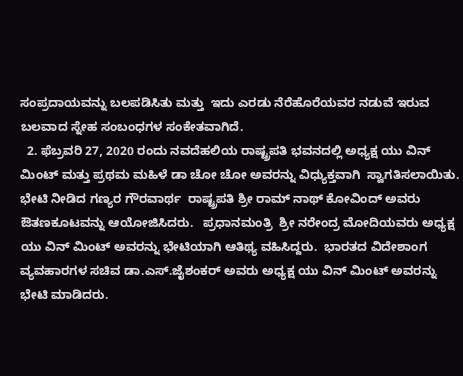ಸಂಪ್ರದಾಯವನ್ನು ಬಲಪಡಿಸಿತು ಮತ್ತು  ಇದು ಎರಡು ನೆರೆಹೊರೆಯವರ ನಡುವೆ ಇರುವ ಬಲವಾದ ಸ್ನೇಹ ಸಂಬಂಧಗಳ ಸಂಕೇತವಾಗಿದೆ.
  2. ಫೆಬ್ರವರಿ 27, 2020 ರಂದು ನವದೆಹಲಿಯ ರಾಷ್ಟ್ರಪತಿ ಭವನದಲ್ಲಿ ಅಧ್ಯಕ್ಷ ಯು ವಿನ್ ಮಿಂಟ್ ಮತ್ತು ಪ್ರಥಮ ಮಹಿಳೆ ಡಾ ಚೋ ಚೋ ಅವರನ್ನು ವಿಧ್ಯುಕ್ತವಾಗಿ  ಸ್ವಾಗತಿಸಲಾಯಿತು.   ಭೇಟಿ ನೀಡಿದ ಗಣ್ಯರ ಗೌರವಾರ್ಥ  ರಾಷ್ಟ್ರಪತಿ ಶ್ರೀ ರಾಮ್ ನಾಥ್ ಕೋವಿಂದ್ ಅವರು ಔತಣಕೂಟವನ್ನು ಆಯೋಜಿಸಿದರು.   ಪ್ರಧಾನಮಂತ್ರಿ  ಶ್ರೀ ನರೇಂದ್ರ ಮೋದಿಯವರು ಅಧ್ಯಕ್ಷ ಯು ವಿನ್ ಮಿಂಟ್ ಅವರನ್ನು ಭೇಟಿಯಾಗಿ ಆತಿಥ್ಯ ವಹಿಸಿದ್ದರು.  ಭಾರತದ ವಿದೇಶಾಂಗ ವ್ಯವಹಾರಗಳ ಸಚಿವ ಡಾ.ಎಸ್.ಜೈಶಂಕರ್ ಅವರು ಅಧ್ಯಕ್ಷ ಯು ವಿನ್ ಮಿಂಟ್ ಅವರನ್ನು ಭೇಟಿ ಮಾಡಿದರು.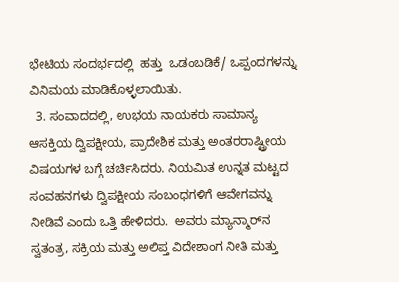ಭೇಟಿಯ ಸಂದರ್ಭದಲ್ಲಿ  ಹತ್ತು  ಒಡಂಬಡಿಕೆ/ ಒಪ್ಪಂದಗಳನ್ನು ವಿನಿಮಯ ಮಾಡಿಕೊಳ್ಳಲಾಯಿತು.
  3. ಸಂವಾದದಲ್ಲಿ, ಉಭಯ ನಾಯಕರು ಸಾಮಾನ್ಯ ಆಸಕ್ತಿಯ ದ್ವಿಪಕ್ಷೀಯ, ಪ್ರಾದೇಶಿಕ ಮತ್ತು ಅಂತರರಾಷ್ಟ್ರೀಯ ವಿಷಯಗಳ ಬಗ್ಗೆ ಚರ್ಚಿಸಿದರು. ನಿಯಮಿತ ಉನ್ನತ ಮಟ್ಟದ ಸಂವಹನಗಳು ದ್ವಿಪಕ್ಷೀಯ ಸಂಬಂಧಗಳಿಗೆ ಆವೇಗವನ್ನು ನೀಡಿವೆ ಎಂದು ಒತ್ತಿ ಹೇಳಿದರು.  ಅವರು ಮ್ಯಾನ್ಮಾರ್‌ನ ಸ್ವತಂತ್ರ, ಸಕ್ರಿಯ ಮತ್ತು ಅಲಿಪ್ತ ವಿದೇಶಾಂಗ ನೀತಿ ಮತ್ತು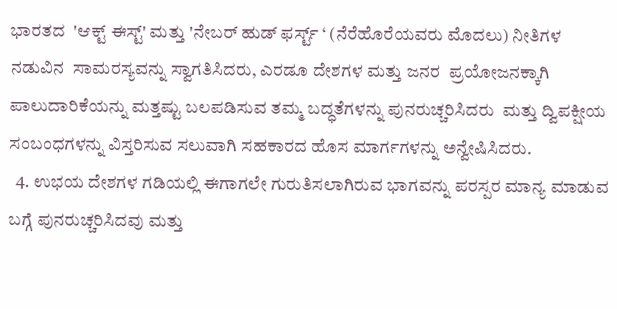ಭಾರತದ  'ಆಕ್ಟ್ ಈಸ್ಟ್' ಮತ್ತು 'ನೇಬರ್ ಹುಡ್ ಫರ್ಸ್ಟ್ ‘ (ನೆರೆಹೊರೆಯವರು ಮೊದಲು) ನೀತಿಗಳ ನಡುವಿನ  ಸಾಮರಸ್ಯವನ್ನು ಸ್ವಾಗತಿಸಿದರು, ಎರಡೂ ದೇಶಗಳ ಮತ್ತು ಜನರ  ಪ್ರಯೋಜನಕ್ಕಾಗಿ ಪಾಲುದಾರಿಕೆಯನ್ನು ಮತ್ತಷ್ಟು ಬಲಪಡಿಸುವ ತಮ್ಮ ಬದ್ಧತೆಗಳನ್ನು ಪುನರುಚ್ಚರಿಸಿದರು  ಮತ್ತು ದ್ವಿಪಕ್ಷೀಯ ಸಂಬಂಧಗಳನ್ನು ವಿಸ್ತರಿಸುವ ಸಲುವಾಗಿ ಸಹಕಾರದ ಹೊಸ ಮಾರ್ಗಗಳನ್ನು ಅನ್ವೇಷಿಸಿದರು.
  4. ಉಭಯ ದೇಶಗಳ ಗಡಿಯಲ್ಲಿ ಈಗಾಗಲೇ ಗುರುತಿಸಲಾಗಿರುವ ಭಾಗವನ್ನು ಪರಸ್ಪರ ಮಾನ್ಯ ಮಾಡುವ ಬಗ್ಗೆ ಪುನರುಚ್ಚರಿಸಿದವು ಮತ್ತು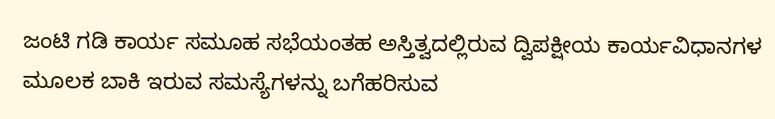ಜಂಟಿ ಗಡಿ ಕಾರ್ಯ ಸಮೂಹ ಸಭೆಯಂತಹ ಅಸ್ತಿತ್ವದಲ್ಲಿರುವ ದ್ವಿಪಕ್ಷೀಯ ಕಾರ್ಯವಿಧಾನಗಳ ಮೂಲಕ ಬಾಕಿ ಇರುವ ಸಮಸ್ಯೆಗಳನ್ನು ಬಗೆಹರಿಸುವ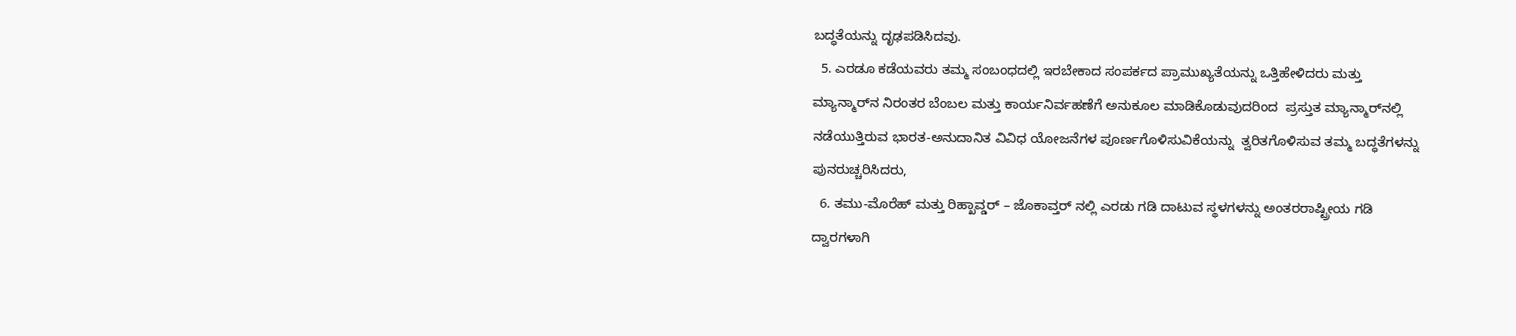ಬದ್ಧತೆಯನ್ನು ದೃಢಪಡಿಸಿದವು.
  5. ಎರಡೂ ಕಡೆಯವರು ತಮ್ಮ ಸಂಬಂಧದಲ್ಲಿ ಇರಬೇಕಾದ ಸಂಪರ್ಕದ ಪ್ರಾಮುಖ್ಯತೆಯನ್ನು ಒತ್ತಿಹೇಳಿದರು ಮತ್ತು ಮ್ಯಾನ್ಮಾರ್‌ನ ನಿರಂತರ ಬೆಂಬಲ ಮತ್ತು ಕಾರ್ಯನಿರ್ವಹಣೆಗೆ ಅನುಕೂಲ ಮಾಡಿಕೊಡುವುದರಿಂದ  ಪ್ರಸ್ತುತ ಮ್ಯಾನ್ಮಾರ್‌ನಲ್ಲಿ ನಡೆಯುತ್ತಿರುವ ಭಾರತ-ಅನುದಾನಿತ ವಿವಿಧ ಯೋಜನೆಗಳ ಪೂರ್ಣಗೊಳಿಸುವಿಕೆಯನ್ನು  ತ್ವರಿತಗೊಳಿಸುವ ತಮ್ಮ ಬದ್ಧತೆಗಳನ್ನು ಪುನರುಚ್ಚರಿಸಿದರು,
  6. ತಮು-ಮೊರೆಹ್ ಮತ್ತು ರಿಹ್ಖಾವ್ಡರ್ – ಜೊಕಾವ್ತರ್ ನಲ್ಲಿ ಎರಡು ಗಡಿ ದಾಟುವ ಸ್ಥಳಗಳನ್ನು ಅಂತರರಾಷ್ಟ್ರೀಯ ಗಡಿ ದ್ವಾರಗಳಾಗಿ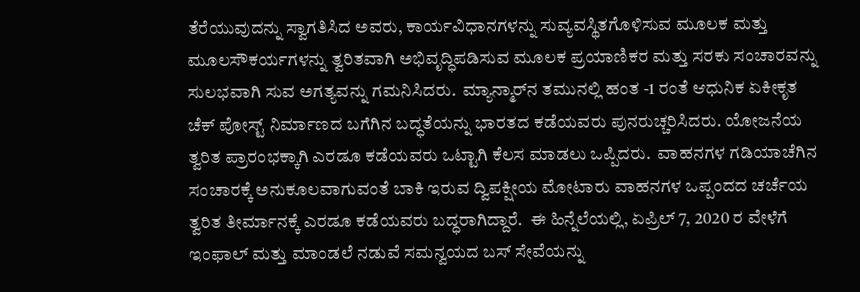ತೆರೆಯುವುದನ್ನು ಸ್ವಾಗತಿಸಿದ ಅವರು, ಕಾರ್ಯವಿಧಾನಗಳನ್ನು ಸುವ್ಯವಸ್ಥಿತಗೊಳಿಸುವ ಮೂಲಕ ಮತ್ತು ಮೂಲಸೌಕರ್ಯಗಳನ್ನು ತ್ವರಿತವಾಗಿ ಅಭಿವೃದ್ಧಿಪಡಿಸುವ ಮೂಲಕ ಪ್ರಯಾಣಿಕರ ಮತ್ತು ಸರಕು ಸಂಚಾರವನ್ನು ಸುಲಭವಾಗಿ ಸುವ ಅಗತ್ಯವನ್ನು ಗಮನಿಸಿದರು.  ಮ್ಯಾನ್ಮಾರ್‌ನ ತಮುನಲ್ಲಿ ಹಂತ -1 ರಂತೆ ಆಧುನಿಕ ಏಕೀಕೃತ ಚೆಕ್ ಪೋಸ್ಟ್ ನಿರ್ಮಾಣದ ಬಗೆಗಿನ ಬದ್ಧತೆಯನ್ನು ಭಾರತದ ಕಡೆಯವರು ಪುನರುಚ್ಚರಿಸಿದರು. ಯೋಜನೆಯ ತ್ವರಿತ ಪ್ರಾರಂಭಕ್ಕಾಗಿ ಎರಡೂ ಕಡೆಯವರು ಒಟ್ಟಾಗಿ ಕೆಲಸ ಮಾಡಲು ಒಪ್ಪಿದರು.  ವಾಹನಗಳ ಗಡಿಯಾಚೆಗಿನ ಸಂಚಾರಕ್ಕೆ ಅನುಕೂಲವಾಗುವಂತೆ ಬಾಕಿ ಇರುವ ದ್ವಿಪಕ್ಷೀಯ ಮೋಟಾರು ವಾಹನಗಳ ಒಪ್ಪಂದದ ಚರ್ಚೆಯ ತ್ವರಿತ ತೀರ್ಮಾನಕ್ಕೆ ಎರಡೂ ಕಡೆಯವರು ಬದ್ಧರಾಗಿದ್ದಾರೆ.  ಈ ಹಿನ್ನೆಲೆಯಲ್ಲಿ, ಏಪ್ರಿಲ್ 7, 2020 ರ ವೇಳೆಗೆ ಇಂಫಾಲ್ ಮತ್ತು ಮಾಂಡಲೆ ನಡುವೆ ಸಮನ್ವಯದ ಬಸ್ ಸೇವೆಯನ್ನು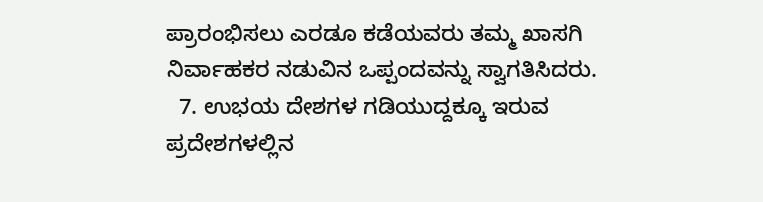ಪ್ರಾರಂಭಿಸಲು ಎರಡೂ ಕಡೆಯವರು ತಮ್ಮ ಖಾಸಗಿ ನಿರ್ವಾಹಕರ ನಡುವಿನ ಒಪ್ಪಂದವನ್ನು ಸ್ವಾಗತಿಸಿದರು.
  7. ಉಭಯ ದೇಶಗಳ ಗಡಿಯುದ್ದಕ್ಕೂ ಇರುವ ಪ್ರದೇಶಗಳಲ್ಲಿನ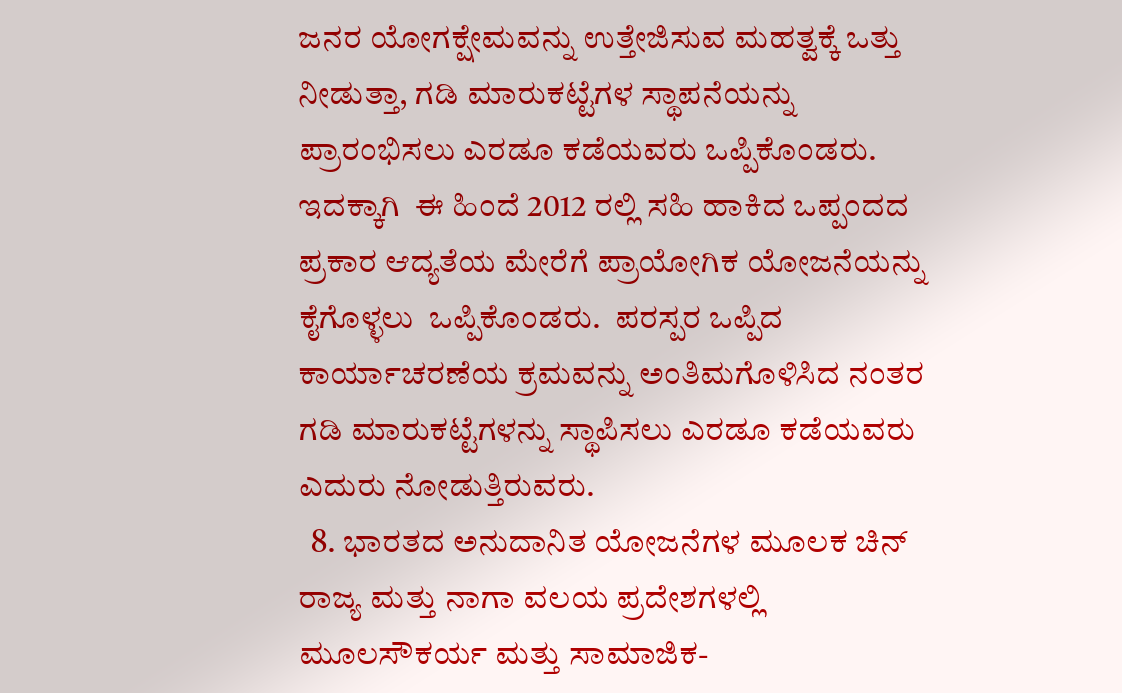ಜನರ ಯೋಗಕ್ಷೇಮವನ್ನು ಉತ್ತೇಜಿಸುವ ಮಹತ್ವಕ್ಕೆ ಒತ್ತು ನೀಡುತ್ತಾ, ಗಡಿ ಮಾರುಕಟ್ಟೆಗಳ ಸ್ಥಾಪನೆಯನ್ನು ಪ್ರಾರಂಭಿಸಲು ಎರಡೂ ಕಡೆಯವರು ಒಪ್ಪಿಕೊಂಡರು. ಇದಕ್ಕಾಗಿ  ಈ ಹಿಂದೆ 2012 ರಲ್ಲಿ ಸಹಿ ಹಾಕಿದ ಒಪ್ಪಂದದ ಪ್ರಕಾರ ಆದ್ಯತೆಯ ಮೇರೆಗೆ ಪ್ರಾಯೋಗಿಕ ಯೋಜನೆಯನ್ನು ಕೈಗೊಳ್ಳಲು  ಒಪ್ಪಿಕೊಂಡರು.  ಪರಸ್ಪರ ಒಪ್ಪಿದ ಕಾರ್ಯಾಚರಣೆಯ ಕ್ರಮವನ್ನು ಅಂತಿಮಗೊಳಿಸಿದ ನಂತರ  ಗಡಿ ಮಾರುಕಟ್ಟೆಗಳನ್ನು ಸ್ಥಾಪಿಸಲು ಎರಡೂ ಕಡೆಯವರು ಎದುರು ನೋಡುತ್ತಿರುವರು.
  8. ಭಾರತದ ಅನುದಾನಿತ ಯೋಜನೆಗಳ ಮೂಲಕ ಚಿನ್ ರಾಜ್ಯ ಮತ್ತು ನಾಗಾ ವಲಯ ಪ್ರದೇಶಗಳಲ್ಲಿ ಮೂಲಸೌಕರ್ಯ ಮತ್ತು ಸಾಮಾಜಿಕ-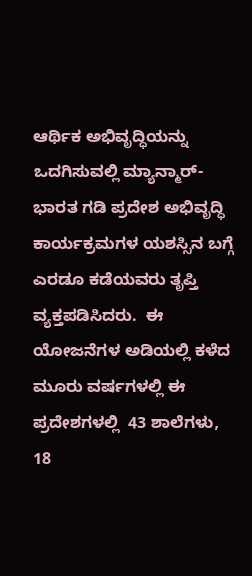ಆರ್ಥಿಕ ಅಭಿವೃದ್ಧಿಯನ್ನು ಒದಗಿಸುವಲ್ಲಿ ಮ್ಯಾನ್ಮಾರ್-ಭಾರತ ಗಡಿ ಪ್ರದೇಶ ಅಭಿವೃದ್ಧಿ ಕಾರ್ಯಕ್ರಮಗಳ ಯಶಸ್ಸಿನ ಬಗ್ಗೆ ಎರಡೂ ಕಡೆಯವರು ತೃಪ್ತಿ ವ್ಯಕ್ತಪಡಿಸಿದರು.  ಈ ಯೋಜನೆಗಳ ಅಡಿಯಲ್ಲಿ ಕಳೆದ ಮೂರು ವರ್ಷಗಳಲ್ಲಿ ಈ ಪ್ರದೇಶಗಳಲ್ಲಿ  43 ಶಾಲೆಗಳು, 18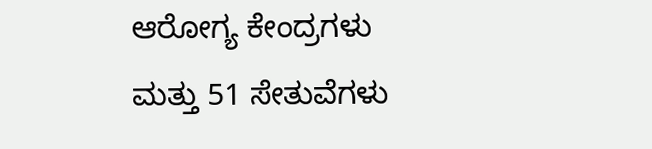ಆರೋಗ್ಯ ಕೇಂದ್ರಗಳು ಮತ್ತು 51 ಸೇತುವೆಗಳು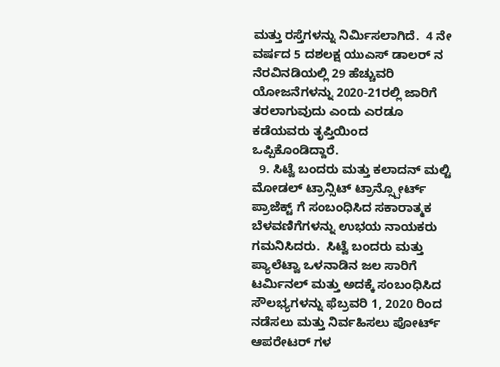ಮತ್ತು ರಸ್ತೆಗಳನ್ನು ನಿರ್ಮಿಸಲಾಗಿದೆ.  4 ನೇ ವರ್ಷದ 5 ದಶಲಕ್ಷ ಯುಎಸ್ ಡಾಲರ್ ನ ನೆರವಿನಡಿಯಲ್ಲಿ 29 ಹೆಚ್ಚುವರಿ ಯೋಜನೆಗಳನ್ನು 2020-21ರಲ್ಲಿ ಜಾರಿಗೆ ತರಲಾಗುವುದು ಎಂದು ಎರಡೂ ಕಡೆಯವರು ತೃಪ್ತಿಯಿಂದ ಒಪ್ಪಿಕೊಂಡಿದ್ದಾರೆ.
  9. ಸಿಟ್ವೆ ಬಂದರು ಮತ್ತು ಕಲಾದನ್ ಮಲ್ಟಿ ಮೋಡಲ್ ಟ್ರಾನ್ಸಿಟ್ ಟ್ರಾನ್ಸ್ಪೋರ್ಟ್ ಪ್ರಾಜೆಕ್ಟ್ ಗೆ ಸಂಬಂಧಿಸಿದ ಸಕಾರಾತ್ಮಕ ಬೆಳವಣಿಗೆಗಳನ್ನು ಉಭಯ ನಾಯಕರು ಗಮನಿಸಿದರು.  ಸಿಟ್ವೆ ಬಂದರು ಮತ್ತು ಪ್ಯಾಲೆಟ್ವಾ ಒಳನಾಡಿನ ಜಲ ಸಾರಿಗೆ ಟರ್ಮಿನಲ್ ಮತ್ತು ಅದಕ್ಕೆ ಸಂಬಂಧಿಸಿದ ಸೌಲಭ್ಯಗಳನ್ನು ಫೆಬ್ರವರಿ 1, 2020 ರಿಂದ ನಡೆಸಲು ಮತ್ತು ನಿರ್ವಹಿಸಲು ಪೋರ್ಟ್ ಆಪರೇಟರ್ ಗಳ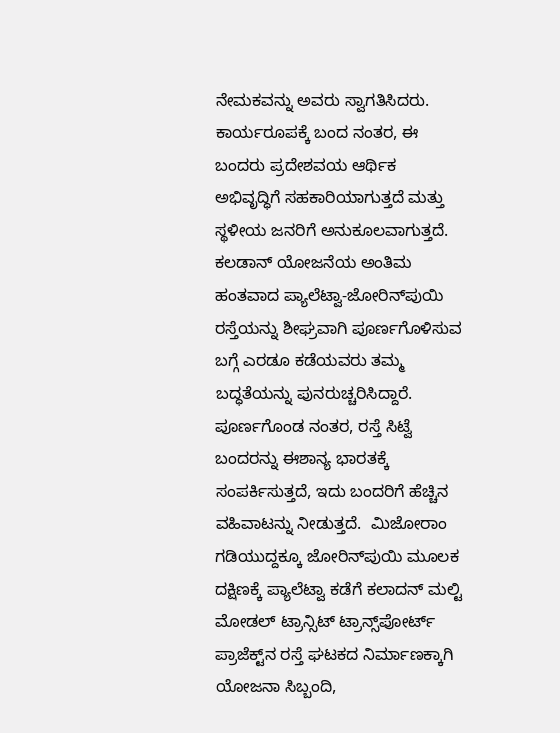ನೇಮಕವನ್ನು ಅವರು ಸ್ವಾಗತಿಸಿದರು. ಕಾರ್ಯರೂಪಕ್ಕೆ ಬಂದ ನಂತರ, ಈ ಬಂದರು ಪ್ರದೇಶವಯ ಆರ್ಥಿಕ ಅಭಿವೃದ್ಧಿಗೆ ಸಹಕಾರಿಯಾಗುತ್ತದೆ ಮತ್ತು ಸ್ಥಳೀಯ ಜನರಿಗೆ ಅನುಕೂಲವಾಗುತ್ತದೆ. ಕಲಡಾನ್ ಯೋಜನೆಯ ಅಂತಿಮ ಹಂತವಾದ ಪ್ಯಾಲೆಟ್ವಾ-ಜೋರಿನ್‌ಪುಯಿ ರಸ್ತೆಯನ್ನು ಶೀಘ್ರವಾಗಿ ಪೂರ್ಣಗೊಳಿಸುವ ಬಗ್ಗೆ ಎರಡೂ ಕಡೆಯವರು ತಮ್ಮ ಬದ್ಧತೆಯನ್ನು ಪುನರುಚ್ಚರಿಸಿದ್ದಾರೆ. ಪೂರ್ಣಗೊಂಡ ನಂತರ, ರಸ್ತೆ ಸಿಟ್ವೆ ಬಂದರನ್ನು ಈಶಾನ್ಯ ಭಾರತಕ್ಕೆ ಸಂಪರ್ಕಿಸುತ್ತದೆ, ಇದು ಬಂದರಿಗೆ ಹೆಚ್ಚಿನ  ವಹಿವಾಟನ್ನು ನೀಡುತ್ತದೆ.  ಮಿಜೋರಾಂ ಗಡಿಯುದ್ದಕ್ಕೂ ಜೋರಿನ್‌ಪುಯಿ ಮೂಲಕ ದಕ್ಷಿಣಕ್ಕೆ ಪ್ಯಾಲೆಟ್ವಾ ಕಡೆಗೆ ಕಲಾದನ್ ಮಲ್ಟಿ ಮೋಡಲ್ ಟ್ರಾನ್ಸಿಟ್ ಟ್ರಾನ್ಸ್‌ಪೋರ್ಟ್ ಪ್ರಾಜೆಕ್ಟ್‌ನ ರಸ್ತೆ ಘಟಕದ ನಿರ್ಮಾಣಕ್ಕಾಗಿ ಯೋಜನಾ ಸಿಬ್ಬಂದಿ,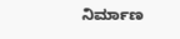ನಿರ್ಮಾಣ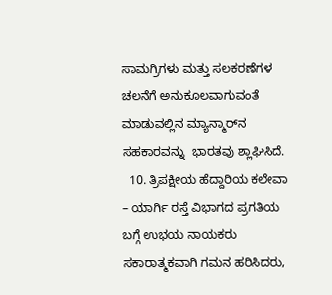ಸಾಮಗ್ರಿಗಳು ಮತ್ತು ಸಲಕರಣೆಗಳ ಚಲನೆಗೆ ಅನುಕೂಲವಾಗುವಂತೆ  ಮಾಡುವಲ್ಲಿನ ಮ್ಯಾನ್ಮಾರ್‌ನ ಸಹಕಾರವನ್ನು  ಭಾರತವು ಶ್ಲಾಘಿಸಿದೆ.
  10. ತ್ರಿಪಕ್ಷೀಯ ಹೆದ್ದಾರಿಯ ಕಲೇವಾ – ಯಾರ್ಗಿ ರಸ್ತೆ ವಿಭಾಗದ ಪ್ರಗತಿಯ ಬಗ್ಗೆ ಉಭಯ ನಾಯಕರು ಸಕಾರಾತ್ಮಕವಾಗಿ ಗಮನ ಹರಿಸಿದರು,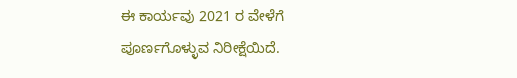ಈ ಕಾರ್ಯವು 2021 ರ ವೇಳೆಗೆ ಪೂರ್ಣಗೊಳ್ಳುವ ನಿರೀಕ್ಷೆಯಿದೆ.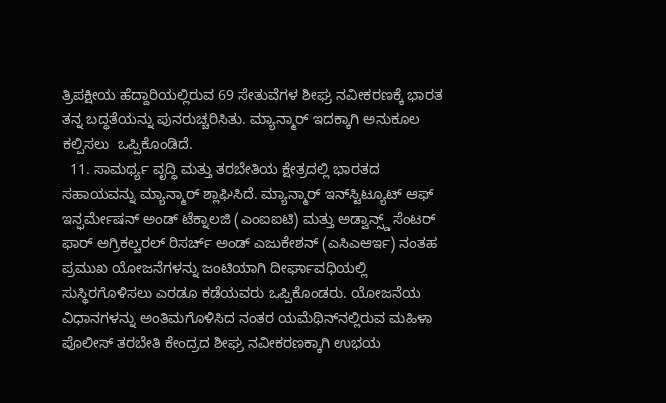ತ್ರಿಪಕ್ಷೀಯ ಹೆದ್ದಾರಿಯಲ್ಲಿರುವ 69 ಸೇತುವೆಗಳ ಶೀಘ್ರ ನವೀಕರಣಕ್ಕೆ ಭಾರತ ತನ್ನ ಬದ್ಧತೆಯನ್ನು ಪುನರುಚ್ಚರಿಸಿತು. ಮ್ಯಾನ್ಮಾರ್ ಇದಕ್ಕಾಗಿ ಅನುಕೂಲ ಕಲ್ಪಿಸಲು  ಒಪ್ಪಿಕೊಂಡಿದೆ.
  11. ಸಾಮರ್ಥ್ಯ ವೃದ್ಧಿ ಮತ್ತು ತರಬೇತಿಯ ಕ್ಷೇತ್ರದಲ್ಲಿ ಭಾರತದ ಸಹಾಯವನ್ನು ಮ್ಯಾನ್ಮಾರ್ ಶ್ಲಾಘಿಸಿದೆ. ಮ್ಯಾನ್ಮಾರ್ ಇನ್‌ಸ್ಟಿಟ್ಯೂಟ್ ಆಫ್ ಇನ್ಫರ್ಮೇಷನ್ ಅಂಡ್ ಟೆಕ್ನಾಲಜಿ (ಎಂಐಐಟಿ) ಮತ್ತು ಅಡ್ವಾನ್ಸ್ಡ್ ಸೆಂಟರ್ ಫಾರ್ ಅಗ್ರಿಕಲ್ಚರಲ್ ರಿಸರ್ಚ್ ಅಂಡ್ ಎಜುಕೇಶನ್ (ಎಸಿಎಆರ್ಇ) ನಂತಹ ಪ್ರಮುಖ ಯೋಜನೆಗಳನ್ನು ಜಂಟಿಯಾಗಿ ದೀರ್ಘಾವಧಿಯಲ್ಲಿ ಸುಸ್ಥಿರಗೊಳಿಸಲು ಎರಡೂ ಕಡೆಯವರು ಒಪ್ಪಿಕೊಂಡರು. ಯೋಜನೆಯ ವಿಧಾನಗಳನ್ನು ಅಂತಿಮಗೊಳಿಸಿದ ನಂತರ ಯಮೆಥಿನ್‌ನಲ್ಲಿರುವ ಮಹಿಳಾ ಪೊಲೀಸ್ ತರಬೇತಿ ಕೇಂದ್ರದ ಶೀಘ್ರ ನವೀಕರಣಕ್ಕಾಗಿ ಉಭಯ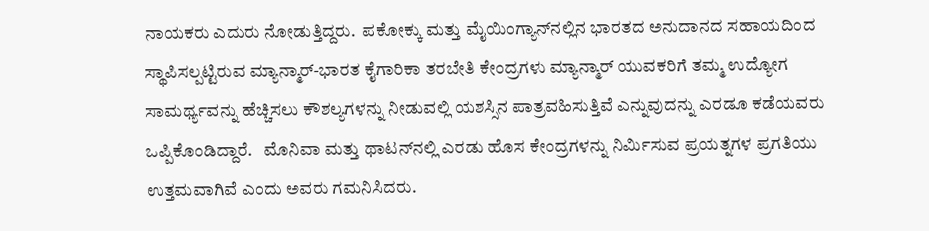ನಾಯಕರು ಎದುರು ನೋಡುತ್ತಿದ್ದರು.  ಪಕೋಕ್ಕು ಮತ್ತು ಮೈಯಿಂಗ್ಯಾನ್‌ನಲ್ಲಿನ ಭಾರತದ ಅನುದಾನದ ಸಹಾಯದಿಂದ ಸ್ಥಾಪಿಸಲ್ಪಟ್ಟಿರುವ ಮ್ಯಾನ್ಮಾರ್-ಭಾರತ ಕೈಗಾರಿಕಾ ತರಬೇತಿ ಕೇಂದ್ರಗಳು ಮ್ಯಾನ್ಮಾರ್ ಯುವಕರಿಗೆ ತಮ್ಮ ಉದ್ಯೋಗ ಸಾಮರ್ಥ್ಯವನ್ನು ಹೆಚ್ಚಿಸಲು ಕೌಶಲ್ಯಗಳನ್ನು ನೀಡುವಲ್ಲಿ ಯಶಸ್ಸಿನ ಪಾತ್ರವಹಿಸುತ್ತಿವೆ ಎನ್ನುವುದನ್ನು ಎರಡೂ ಕಡೆಯವರು ಒಪ್ಪಿಕೊಂಡಿದ್ದಾರೆ.   ಮೊನಿವಾ ಮತ್ತು ಥಾಟನ್‌ನಲ್ಲಿ ಎರಡು ಹೊಸ ಕೇಂದ್ರಗಳನ್ನು ನಿರ್ಮಿಸುವ ಪ್ರಯತ್ನಗಳ ಪ್ರಗತಿಯು ಉತ್ತಮವಾಗಿವೆ ಎಂದು ಅವರು ಗಮನಿಸಿದರು.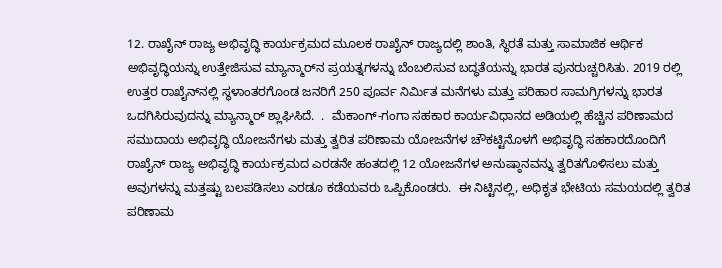12. ರಾಖೈನ್ ರಾಜ್ಯ ಅಭಿವೃದ್ಧಿ ಕಾರ್ಯಕ್ರಮದ ಮೂಲಕ ರಾಖೈನ್ ರಾಜ್ಯದಲ್ಲಿ ಶಾಂತಿ, ಸ್ಥಿರತೆ ಮತ್ತು ಸಾಮಾಜಿಕ ಆರ್ಥಿಕ ಅಭಿವೃದ್ಧಿಯನ್ನು ಉತ್ತೇಜಿಸುವ ಮ್ಯಾನ್ಮಾರ್‌ನ ಪ್ರಯತ್ನಗಳನ್ನು ಬೆಂಬಲಿಸುವ ಬದ್ಧತೆಯನ್ನು ಭಾರತ ಪುನರುಚ್ಚರಿಸಿತು. 2019 ರಲ್ಲಿ ಉತ್ತರ ರಾಖೈನ್‌ನಲ್ಲಿ ಸ್ಥಳಾಂತರಗೊಂಡ ಜನರಿಗೆ 250 ಪೂರ್ವ ನಿರ್ಮಿತ ಮನೆಗಳು ಮತ್ತು ಪರಿಹಾರ ಸಾಮಗ್ರಿಗಳನ್ನು ಭಾರತ ಒದಗಿಸಿರುವುದನ್ನು ಮ್ಯಾನ್ಮಾರ್ ಶ್ಲಾಘಿಸಿದೆ.  .  ಮೆಕಾಂಗ್-ಗಂಗಾ ಸಹಕಾರ ಕಾರ್ಯವಿಧಾನದ ಅಡಿಯಲ್ಲಿ ಹೆಚ್ಚಿನ ಪರಿಣಾಮದ ಸಮುದಾಯ ಅಭಿವೃದ್ಧಿ ಯೋಜನೆಗಳು ಮತ್ತು ತ್ವರಿತ ಪರಿಣಾಮ ಯೋಜನೆಗಳ ಚೌಕಟ್ಟಿನೊಳಗೆ ಅಭಿವೃದ್ಧಿ ಸಹಕಾರದೊಂದಿಗೆ ರಾಖೈನ್ ರಾಜ್ಯ ಅಭಿವೃದ್ಧಿ ಕಾರ್ಯಕ್ರಮದ ಎರಡನೇ ಹಂತದಲ್ಲಿ 12 ಯೋಜನೆಗಳ ಅನುಷ್ಠಾನವನ್ನು ತ್ವರಿತಗೊಳಿಸಲು ಮತ್ತು ಅವುಗಳನ್ನು ಮತ್ತಷ್ಟು ಬಲಪಡಿಸಲು ಎರಡೂ ಕಡೆಯವರು ಒಪ್ಪಿಕೊಂಡರು.  ಈ ನಿಟ್ಟಿನಲ್ಲಿ, ಅಧಿಕೃತ ಭೇಟಿಯ ಸಮಯದಲ್ಲಿ ತ್ವರಿತ ಪರಿಣಾಮ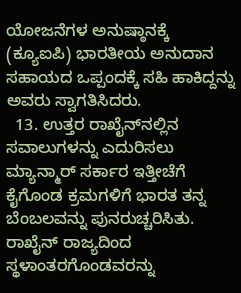ಯೋಜನೆಗಳ ಅನುಷ್ಠಾನಕ್ಕೆ (ಕ್ಯೂಐಪಿ) ಭಾರತೀಯ ಅನುದಾನ ಸಹಾಯದ ಒಪ್ಪಂದಕ್ಕೆ ಸಹಿ ಹಾಕಿದ್ದನ್ನು ಅವರು ಸ್ವಾಗತಿಸಿದರು.
  13. ಉತ್ತರ ರಾಖೈನ್‌ನಲ್ಲಿನ ಸವಾಲುಗಳನ್ನು ಎದುರಿಸಲು ಮ್ಯಾನ್ಮಾರ್ ಸರ್ಕಾರ ಇತ್ತೀಚೆಗೆ ಕೈಗೊಂಡ ಕ್ರಮಗಳಿಗೆ ಭಾರತ ತನ್ನ ಬೆಂಬಲವನ್ನು ಪುನರುಚ್ಚರಿಸಿತು. ರಾಖೈನ್ ರಾಜ್ಯದಿಂದ ಸ್ಥಳಾಂತರಗೊಂಡವರನ್ನು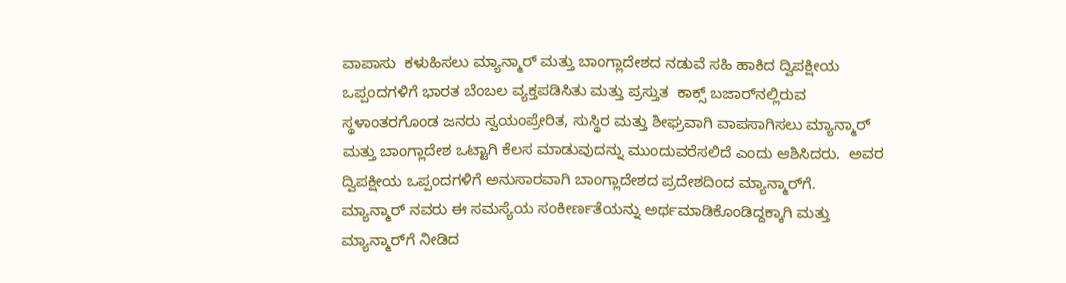ವಾಪಾಸು  ಕಳುಹಿಸಲು ಮ್ಯಾನ್ಮಾರ್ ಮತ್ತು ಬಾಂಗ್ಲಾದೇಶದ ನಡುವೆ ಸಹಿ ಹಾಕಿದ ದ್ವಿಪಕ್ಷೀಯ ಒಪ್ಪಂದಗಳಿಗೆ ಭಾರತ ಬೆಂಬಲ ವ್ಯಕ್ತಪಡಿಸಿತು ಮತ್ತು ಪ್ರಸ್ತುತ  ಕಾಕ್ಸ್ ಬಜಾರ್‌ನಲ್ಲಿರುವ ಸ್ಥಳಾಂತರಗೊಂಡ ಜನರು ಸ್ವಯಂಪ್ರೇರಿತ, ಸುಸ್ಥಿರ ಮತ್ತು ಶೀಘ್ರವಾಗಿ ವಾಪಸಾಗಿಸಲು ಮ್ಯಾನ್ಮಾರ್ ಮತ್ತು ಬಾಂಗ್ಲಾದೇಶ ಒಟ್ಟಾಗಿ ಕೆಲಸ ಮಾಡುವುದನ್ನು ಮುಂದುವರೆಸಲಿದೆ ಎಂದು ಆಶಿಸಿದರು.  ಅವರ ದ್ವಿಪಕ್ಷೀಯ ಒಪ್ಪಂದಗಳಿಗೆ ಅನುಸಾರವಾಗಿ ಬಾಂಗ್ಲಾದೇಶದ ಪ್ರದೇಶದಿಂದ ಮ್ಯಾನ್ಮಾರ್‌ಗೆ.  ಮ್ಯಾನ್ಮಾರ್ ನವರು ಈ ಸಮಸ್ಯೆಯ ಸಂಕೀರ್ಣತೆಯನ್ನು ಅರ್ಥಮಾಡಿಕೊಂಡಿದ್ದಕ್ಕಾಗಿ ಮತ್ತು ಮ್ಯಾನ್ಮಾರ್‌ಗೆ ನೀಡಿದ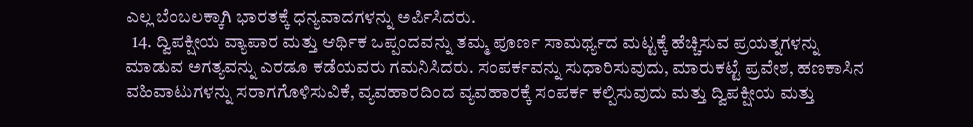ಎಲ್ಲ ಬೆಂಬಲಕ್ಕಾಗಿ ಭಾರತಕ್ಕೆ ಧನ್ಯವಾದಗಳನ್ನು ಅರ್ಪಿಸಿದರು.
  14. ದ್ವಿಪಕ್ಷೀಯ ವ್ಯಾಪಾರ ಮತ್ತು ಆರ್ಥಿಕ ಒಪ್ಪಂದವನ್ನು ತಮ್ಮ ಪೂರ್ಣ ಸಾಮರ್ಥ್ಯದ ಮಟ್ಟಕ್ಕೆ ಹೆಚ್ಚಿಸುವ ಪ್ರಯತ್ನಗಳನ್ನು ಮಾಡುವ ಅಗತ್ಯವನ್ನು ಎರಡೂ ಕಡೆಯವರು ಗಮನಿಸಿದರು. ಸಂಪರ್ಕವನ್ನು ಸುಧಾರಿಸುವುದು, ಮಾರುಕಟ್ಟೆ ಪ್ರವೇಶ, ಹಣಕಾಸಿನ ವಹಿವಾಟುಗಳನ್ನು ಸರಾಗಗೊಳಿಸುವಿಕೆ, ವ್ಯವಹಾರದಿಂದ ವ್ಯವಹಾರಕ್ಕೆ ಸಂಪರ್ಕ ಕಲ್ಪಿಸುವುದು ಮತ್ತು ದ್ವಿಪಕ್ಷೀಯ ಮತ್ತು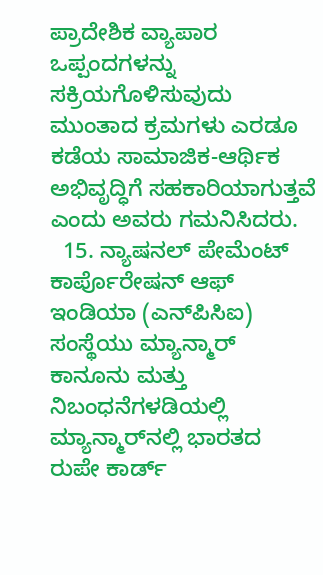ಪ್ರಾದೇಶಿಕ ವ್ಯಾಪಾರ ಒಪ್ಪಂದಗಳನ್ನು ಸಕ್ರಿಯಗೊಳಿಸುವುದು ಮುಂತಾದ ಕ್ರಮಗಳು ಎರಡೂ ಕಡೆಯ ಸಾಮಾಜಿಕ-ಆರ್ಥಿಕ ಅಭಿವೃದ್ಧಿಗೆ ಸಹಕಾರಿಯಾಗುತ್ತವೆ ಎಂದು ಅವರು ಗಮನಿಸಿದರು.
  15. ನ್ಯಾಷನಲ್ ಪೇಮೆಂಟ್ ಕಾರ್ಪೊರೇಷನ್ ಆಫ್ ಇಂಡಿಯಾ (ಎನ್‌ಪಿಸಿಐ) ಸಂಸ್ಥೆಯು ಮ್ಯಾನ್ಮಾರ್ ಕಾನೂನು ಮತ್ತು ನಿಬಂಧನೆಗಳಡಿಯಲ್ಲಿ ಮ್ಯಾನ್ಮಾರ್‌ನಲ್ಲಿ ಭಾರತದ ರುಪೇ ಕಾರ್ಡ್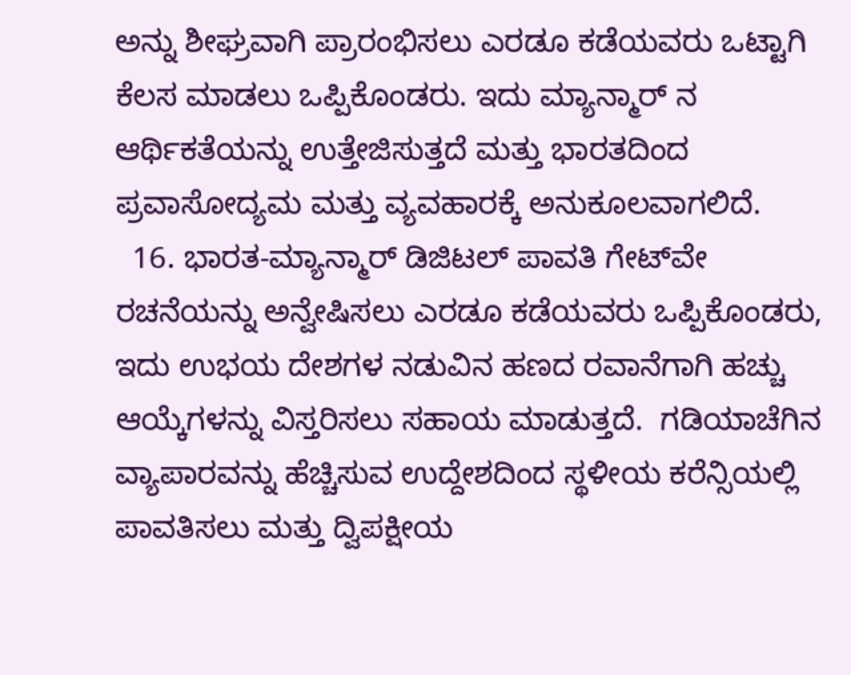ಅನ್ನು ಶೀಘ್ರವಾಗಿ ಪ್ರಾರಂಭಿಸಲು ಎರಡೂ ಕಡೆಯವರು ಒಟ್ಟಾಗಿ ಕೆಲಸ ಮಾಡಲು ಒಪ್ಪಿಕೊಂಡರು. ಇದು ಮ್ಯಾನ್ಮಾರ್ ನ ಆರ್ಥಿಕತೆಯನ್ನು ಉತ್ತೇಜಿಸುತ್ತದೆ ಮತ್ತು ಭಾರತದಿಂದ ಪ್ರವಾಸೋದ್ಯಮ ಮತ್ತು ವ್ಯವಹಾರಕ್ಕೆ ಅನುಕೂಲವಾಗಲಿದೆ.
  16. ಭಾರತ-ಮ್ಯಾನ್ಮಾರ್ ಡಿಜಿಟಲ್ ಪಾವತಿ ಗೇಟ್‌ವೇ ರಚನೆಯನ್ನು ಅನ್ವೇಷಿಸಲು ಎರಡೂ ಕಡೆಯವರು ಒಪ್ಪಿಕೊಂಡರು, ಇದು ಉಭಯ ದೇಶಗಳ ನಡುವಿನ ಹಣದ ರವಾನೆಗಾಗಿ ಹಚ್ಚು ಆಯ್ಕೆಗಳನ್ನು ವಿಸ್ತರಿಸಲು ಸಹಾಯ ಮಾಡುತ್ತದೆ.  ಗಡಿಯಾಚೆಗಿನ ವ್ಯಾಪಾರವನ್ನು ಹೆಚ್ಚಿಸುವ ಉದ್ದೇಶದಿಂದ ಸ್ಥಳೀಯ ಕರೆನ್ಸಿಯಲ್ಲಿ ಪಾವತಿಸಲು ಮತ್ತು ದ್ವಿಪಕ್ಷೀಯ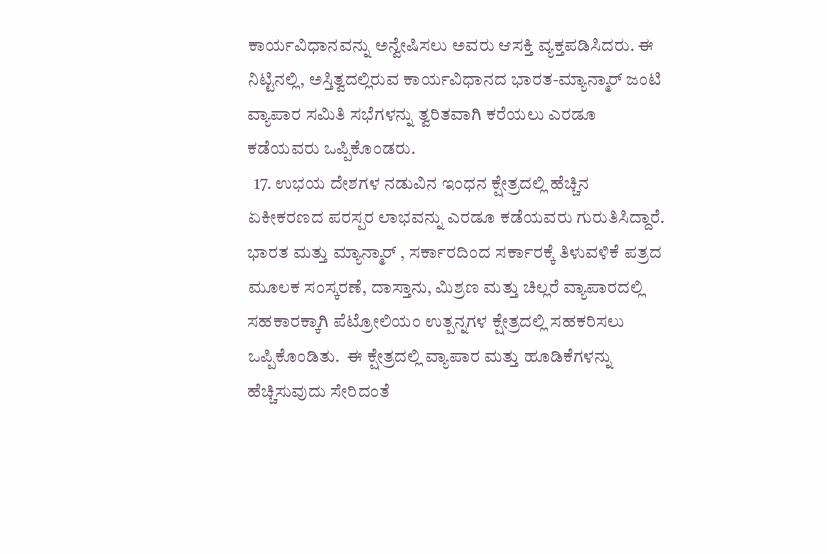ಕಾರ್ಯವಿಧಾನವನ್ನು ಅನ್ವೇಷಿಸಲು ಅವರು ಆಸಕ್ತಿ ವ್ಯಕ್ತಪಡಿಸಿದರು. ಈ ನಿಟ್ಟಿನಲ್ಲಿ, ಅಸ್ತಿತ್ವದಲ್ಲಿರುವ ಕಾರ್ಯವಿಧಾನದ ಭಾರತ-ಮ್ಯಾನ್ಮಾರ್ ಜಂಟಿ ವ್ಯಾಪಾರ ಸಮಿತಿ ಸಭೆಗಳನ್ನು ತ್ವರಿತವಾಗಿ ಕರೆಯಲು ಎರಡೂ ಕಡೆಯವರು ಒಪ್ಪಿಕೊಂಡರು.
  17. ಉಭಯ ದೇಶಗಳ ನಡುವಿನ ಇಂಧನ ಕ್ಷೇತ್ರದಲ್ಲಿ ಹೆಚ್ಚಿನ ಏಕೀಕರಣದ ಪರಸ್ಪರ ಲಾಭವನ್ನು ಎರಡೂ ಕಡೆಯವರು ಗುರುತಿಸಿದ್ದಾರೆ. ಭಾರತ ಮತ್ತು ಮ್ಯಾನ್ಮಾರ್ , ಸರ್ಕಾರದಿಂದ ಸರ್ಕಾರಕ್ಕೆ ತಿಳುವಳಿಕೆ ಪತ್ರದ ಮೂಲಕ ಸಂಸ್ಕರಣೆ, ದಾಸ್ತಾನು, ಮಿಶ್ರಣ ಮತ್ತು ಚಿಲ್ಲರೆ ವ್ಯಾಪಾರದಲ್ಲಿ ಸಹಕಾರಕ್ಕಾಗಿ ಪೆಟ್ರೋಲಿಯಂ ಉತ್ಪನ್ನಗಳ ಕ್ಷೇತ್ರದಲ್ಲಿ ಸಹಕರಿಸಲು ಒಪ್ಪಿಕೊಂಡಿತು.  ಈ ಕ್ಷೇತ್ರದಲ್ಲಿ ವ್ಯಾಪಾರ ಮತ್ತು ಹೂಡಿಕೆಗಳನ್ನು ಹೆಚ್ಚಿಸುವುದು ಸೇರಿದಂತೆ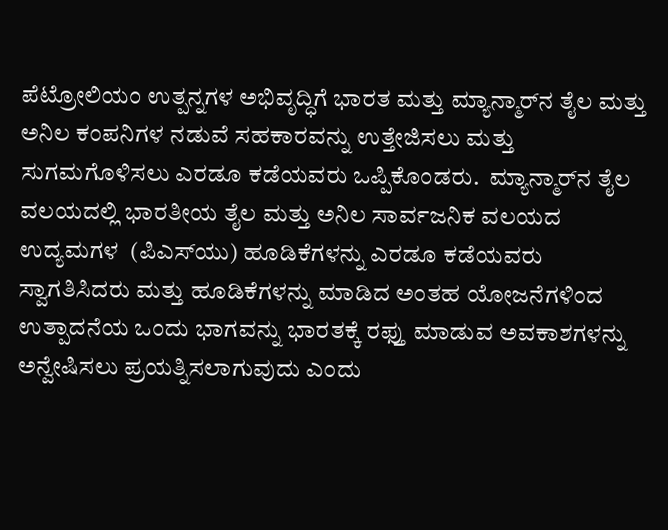ಪೆಟ್ರೋಲಿಯಂ ಉತ್ಪನ್ನಗಳ ಅಭಿವೃದ್ಧಿಗೆ ಭಾರತ ಮತ್ತು ಮ್ಯಾನ್ಮಾರ್‌ನ ತೈಲ ಮತ್ತು ಅನಿಲ ಕಂಪನಿಗಳ ನಡುವೆ ಸಹಕಾರವನ್ನು ಉತ್ತೇಜಿಸಲು ಮತ್ತು ಸುಗಮಗೊಳಿಸಲು ಎರಡೂ ಕಡೆಯವರು ಒಪ್ಪಿಕೊಂಡರು.  ಮ್ಯಾನ್ಮಾರ್‌ನ ತೈಲ ವಲಯದಲ್ಲಿ ಭಾರತೀಯ ತೈಲ ಮತ್ತು ಅನಿಲ ಸಾರ್ವಜನಿಕ ವಲಯದ ಉದ್ಯಮಗಳ  (ಪಿಎಸ್‌ಯು) ಹೂಡಿಕೆಗಳನ್ನು ಎರಡೂ ಕಡೆಯವರು ಸ್ವಾಗತಿಸಿದರು ಮತ್ತು ಹೂಡಿಕೆಗಳನ್ನು ಮಾಡಿದ ಅಂತಹ ಯೋಜನೆಗಳಿಂದ ಉತ್ಪಾದನೆಯ ಒಂದು ಭಾಗವನ್ನು ಭಾರತಕ್ಕೆ ರಫ್ತು ಮಾಡುವ ಅವಕಾಶಗಳನ್ನು ಅನ್ವೇಷಿಸಲು ಪ್ರಯತ್ನಿಸಲಾಗುವುದು ಎಂದು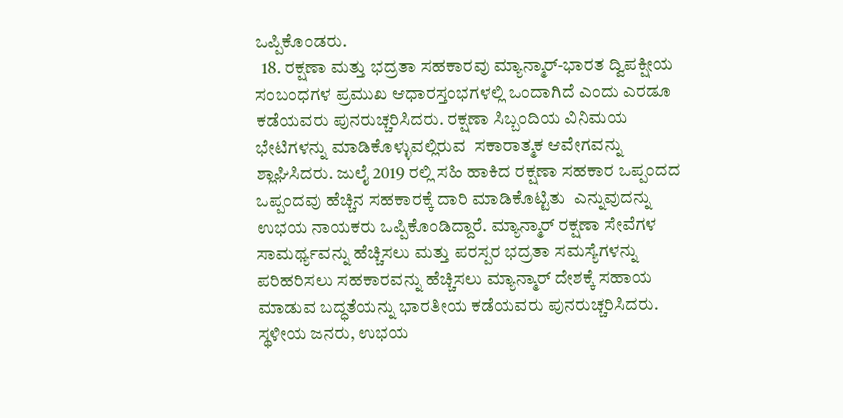ಒಪ್ಪಿಕೊಂಡರು.
  18. ರಕ್ಷಣಾ ಮತ್ತು ಭದ್ರತಾ ಸಹಕಾರವು ಮ್ಯಾನ್ಮಾರ್-ಭಾರತ ದ್ವಿಪಕ್ಷೀಯ ಸಂಬಂಧಗಳ ಪ್ರಮುಖ ಆಧಾರಸ್ತಂಭಗಳಲ್ಲಿ ಒಂದಾಗಿದೆ ಎಂದು ಎರಡೂ ಕಡೆಯವರು ಪುನರುಚ್ಚರಿಸಿದರು. ರಕ್ಷಣಾ ಸಿಬ್ಬಂದಿಯ ವಿನಿಮಯ ಭೇಟಿಗಳನ್ನು ಮಾಡಿಕೊಳ್ಳುವಲ್ಲಿರುವ  ಸಕಾರಾತ್ಮಕ ಆವೇಗವನ್ನು ಶ್ಲಾಘಿಸಿದರು. ಜುಲೈ 2019 ರಲ್ಲಿ ಸಹಿ ಹಾಕಿದ ರಕ್ಷಣಾ ಸಹಕಾರ ಒಪ್ಪಂದದ ಒಪ್ಪಂದವು ಹೆಚ್ಚಿನ ಸಹಕಾರಕ್ಕೆ ದಾರಿ ಮಾಡಿಕೊಟ್ಟಿತು  ಎನ್ನುವುದನ್ನು ಉಭಯ ನಾಯಕರು ಒಪ್ಪಿಕೊಂಡಿದ್ದಾರೆ. ಮ್ಯಾನ್ಮಾರ್ ರಕ್ಷಣಾ ಸೇವೆಗಳ ಸಾಮರ್ಥ್ಯವನ್ನು ಹೆಚ್ಚಿಸಲು ಮತ್ತು ಪರಸ್ಪರ ಭದ್ರತಾ ಸಮಸ್ಯೆಗಳನ್ನು ಪರಿಹರಿಸಲು ಸಹಕಾರವನ್ನು ಹೆಚ್ಚಿಸಲು ಮ್ಯಾನ್ಮಾರ್ ದೇಶಕ್ಕೆ ಸಹಾಯ ಮಾಡುವ ಬದ್ಧತೆಯನ್ನು ಭಾರತೀಯ ಕಡೆಯವರು ಪುನರುಚ್ಚರಿಸಿದರು.  ಸ್ಥಳೀಯ ಜನರು, ಉಭಯ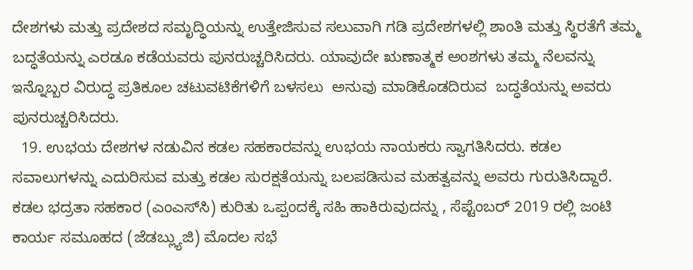ದೇಶಗಳು ಮತ್ತು ಪ್ರದೇಶದ ಸಮೃದ್ಧಿಯನ್ನು ಉತ್ತೇಜಿಸುವ ಸಲುವಾಗಿ ಗಡಿ ಪ್ರದೇಶಗಳಲ್ಲಿ ಶಾಂತಿ ಮತ್ತು ಸ್ಥಿರತೆಗೆ ತಮ್ಮ ಬದ್ಧತೆಯನ್ನು ಎರಡೂ ಕಡೆಯವರು ಪುನರುಚ್ಚರಿಸಿದರು. ಯಾವುದೇ ಋಣಾತ್ಮಕ ಅಂಶಗಳು ತಮ್ಮ ನೆಲವನ್ನು ಇನ್ನೊಬ್ಬರ ವಿರುದ್ಧ ಪ್ರತಿಕೂಲ ಚಟುವಟಿಕೆಗಳಿಗೆ ಬಳಸಲು  ಅನುವು ಮಾಡಿಕೊಡದಿರುವ  ಬದ್ಧತೆಯನ್ನು ಅವರು ಪುನರುಚ್ಚರಿಸಿದರು.
  19. ಉಭಯ ದೇಶಗಳ ನಡುವಿನ ಕಡಲ ಸಹಕಾರವನ್ನು ಉಭಯ ನಾಯಕರು ಸ್ವಾಗತಿಸಿದರು. ಕಡಲ ಸವಾಲುಗಳನ್ನು ಎದುರಿಸುವ ಮತ್ತು ಕಡಲ ಸುರಕ್ಷತೆಯನ್ನು ಬಲಪಡಿಸುವ ಮಹತ್ವವನ್ನು ಅವರು ಗುರುತಿಸಿದ್ದಾರೆ. ಕಡಲ ಭದ್ರತಾ ಸಹಕಾರ (ಎಂಎಸ್‌ಸಿ) ಕುರಿತು ಒಪ್ಪಂದಕ್ಕೆ ಸಹಿ ಹಾಕಿರುವುದನ್ನು , ಸೆಪ್ಟೆಂಬರ್ 2019 ರಲ್ಲಿ ಜಂಟಿ ಕಾರ್ಯ ಸಮೂಹದ (ಜೆಡಬ್ಲ್ಯುಜಿ) ಮೊದಲ ಸಭೆ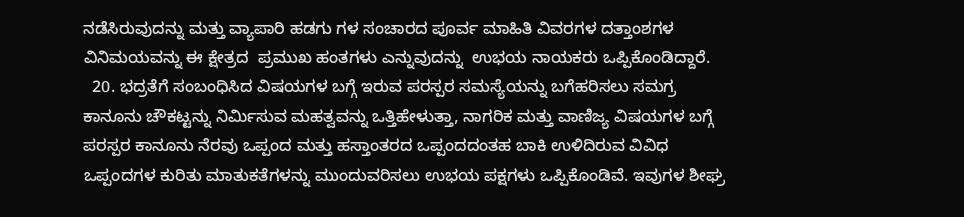ನಡೆಸಿರುವುದನ್ನು ಮತ್ತು ವ್ಯಾಪಾರಿ ಹಡಗು ಗಳ ಸಂಚಾರದ ಪೂರ್ವ ಮಾಹಿತಿ ವಿವರಗಳ ದತ್ತಾಂಶಗಳ ವಿನಿಮಯವನ್ನು ಈ ಕ್ಷೇತ್ರದ  ಪ್ರಮುಖ ಹಂತಗಳು ಎನ್ನುವುದನ್ನು  ಉಭಯ ನಾಯಕರು ಒಪ್ಪಿಕೊಂಡಿದ್ದಾರೆ.
  20. ಭದ್ರತೆಗೆ ಸಂಬಂಧಿಸಿದ ವಿಷಯಗಳ ಬಗ್ಗೆ ಇರುವ ಪರಸ್ಪರ ಸಮಸ್ಯೆಯನ್ನು ಬಗೆಹರಿಸಲು ಸಮಗ್ರ ಕಾನೂನು ಚೌಕಟ್ಟನ್ನು ನಿರ್ಮಿಸುವ ಮಹತ್ವವನ್ನು ಒತ್ತಿಹೇಳುತ್ತಾ, ನಾಗರಿಕ ಮತ್ತು ವಾಣಿಜ್ಯ ವಿಷಯಗಳ ಬಗ್ಗೆ ಪರಸ್ಪರ ಕಾನೂನು ನೆರವು ಒಪ್ಪಂದ ಮತ್ತು ಹಸ್ತಾಂತರದ ಒಪ್ಪಂದದಂತಹ ಬಾಕಿ ಉಳಿದಿರುವ ವಿವಿಧ ಒಪ್ಪಂದಗಳ ಕುರಿತು ಮಾತುಕತೆಗಳನ್ನು ಮುಂದುವರಿಸಲು ಉಭಯ ಪಕ್ಷಗಳು ಒಪ್ಪಿಕೊಂಡಿವೆ. ಇವುಗಳ ಶೀಘ್ರ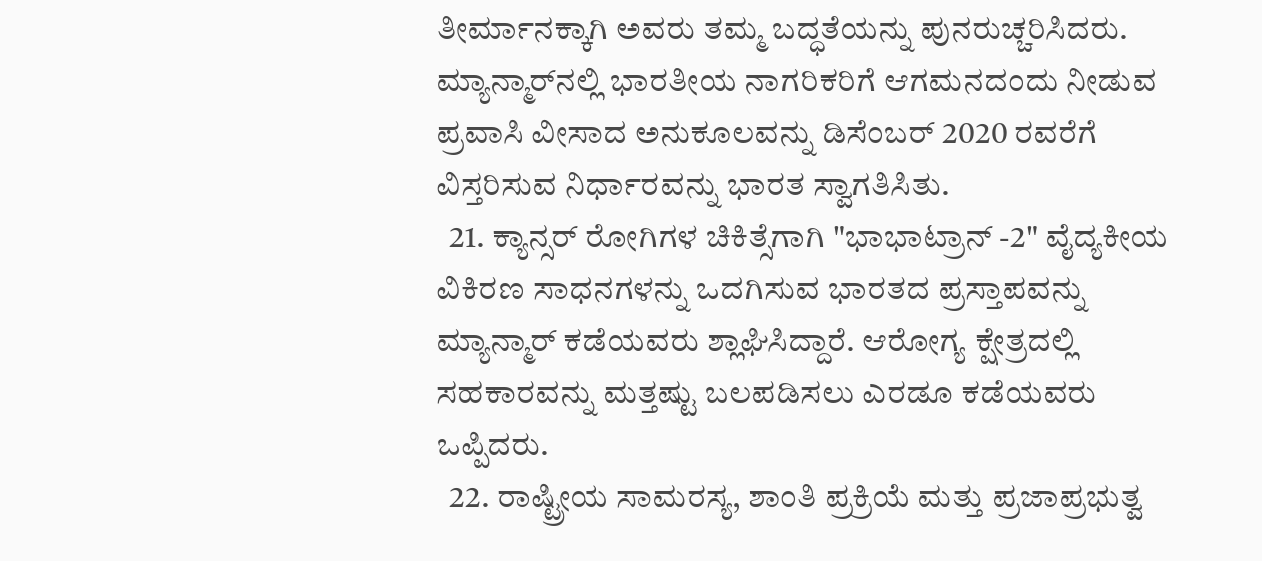ತೀರ್ಮಾನಕ್ಕಾಗಿ ಅವರು ತಮ್ಮ ಬದ್ಧತೆಯನ್ನು ಪುನರುಚ್ಚರಿಸಿದರು. ಮ್ಯಾನ್ಮಾರ್‌ನಲ್ಲಿ ಭಾರತೀಯ ನಾಗರಿಕರಿಗೆ ಆಗಮನದಂದು ನೀಡುವ ಪ್ರವಾಸಿ ವೀಸಾದ ಅನುಕೂಲವನ್ನು ಡಿಸೆಂಬರ್ 2020 ರವರೆಗೆ ವಿಸ್ತರಿಸುವ ನಿರ್ಧಾರವನ್ನು ಭಾರತ ಸ್ವಾಗತಿಸಿತು.
  21. ಕ್ಯಾನ್ಸರ್ ರೋಗಿಗಳ ಚಿಕಿತ್ಸೆಗಾಗಿ "ಭಾಭಾಟ್ರಾನ್ -2" ವೈದ್ಯಕೀಯ ವಿಕಿರಣ ಸಾಧನಗಳನ್ನು ಒದಗಿಸುವ ಭಾರತದ ಪ್ರಸ್ತಾಪವನ್ನು ಮ್ಯಾನ್ಮಾರ್ ಕಡೆಯವರು ಶ್ಲಾಘಿಸಿದ್ದಾರೆ. ಆರೋಗ್ಯ ಕ್ಷೇತ್ರದಲ್ಲಿ ಸಹಕಾರವನ್ನು ಮತ್ತಷ್ಟು ಬಲಪಡಿಸಲು ಎರಡೂ ಕಡೆಯವರು ಒಪ್ಪಿದರು.
  22. ರಾಷ್ಟ್ರೀಯ ಸಾಮರಸ್ಯ, ಶಾಂತಿ ಪ್ರಕ್ರಿಯೆ ಮತ್ತು ಪ್ರಜಾಪ್ರಭುತ್ವ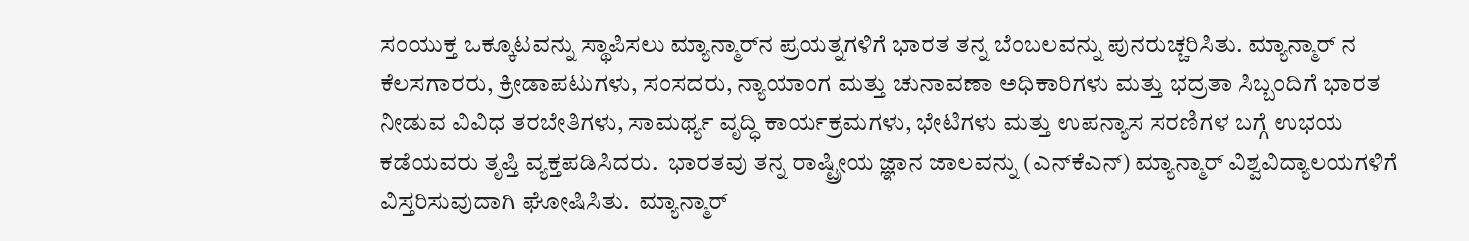ಸಂಯುಕ್ತ ಒಕ್ಕೂಟವನ್ನು ಸ್ಥಾಪಿಸಲು ಮ್ಯಾನ್ಮಾರ್‌ನ ಪ್ರಯತ್ನಗಳಿಗೆ ಭಾರತ ತನ್ನ ಬೆಂಬಲವನ್ನು ಪುನರುಚ್ಚರಿಸಿತು. ಮ್ಯಾನ್ಮಾರ್ ನ ಕೆಲಸಗಾರರು, ಕ್ರೀಡಾಪಟುಗಳು, ಸಂಸದರು, ನ್ಯಾಯಾಂಗ ಮತ್ತು ಚುನಾವಣಾ ಅಧಿಕಾರಿಗಳು ಮತ್ತು ಭದ್ರತಾ ಸಿಬ್ಬಂದಿಗೆ ಭಾರತ ನೀಡುವ ವಿವಿಧ ತರಬೇತಿಗಳು, ಸಾಮರ್ಥ್ಯ ವೃದ್ಧಿ ಕಾರ್ಯಕ್ರಮಗಳು, ಭೇಟಿಗಳು ಮತ್ತು ಉಪನ್ಯಾಸ ಸರಣಿಗಳ ಬಗ್ಗೆ ಉಭಯ ಕಡೆಯವರು ತೃಪ್ತಿ ವ್ಯಕ್ತಪಡಿಸಿದರು.  ಭಾರತವು ತನ್ನ ರಾಷ್ಟ್ರೀಯ ಜ್ಞಾನ ಜಾಲವನ್ನು (ಎನ್‌ಕೆಎನ್) ಮ್ಯಾನ್ಮಾರ್ ವಿಶ್ವವಿದ್ಯಾಲಯಗಳಿಗೆ ವಿಸ್ತರಿಸುವುದಾಗಿ ಘೋಷಿಸಿತು.  ಮ್ಯಾನ್ಮಾರ್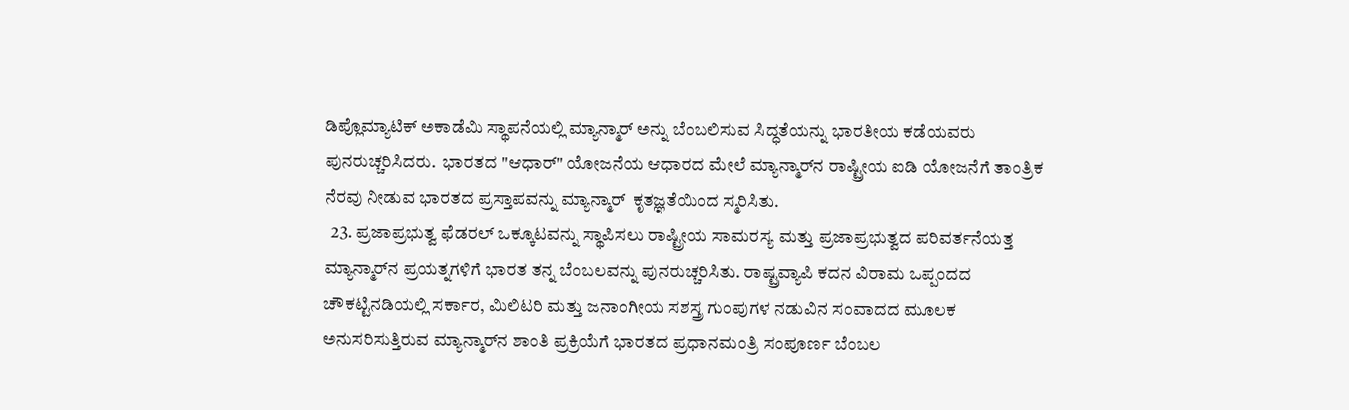ಡಿಪ್ಲೊಮ್ಯಾಟಿಕ್ ಅಕಾಡೆಮಿ ಸ್ಥಾಪನೆಯಲ್ಲಿ ಮ್ಯಾನ್ಮಾರ್ ಅನ್ನು ಬೆಂಬಲಿಸುವ ಸಿದ್ಧತೆಯನ್ನು ಭಾರತೀಯ ಕಡೆಯವರು ಪುನರುಚ್ಚರಿಸಿದರು.  ಭಾರತದ "ಆಧಾರ್" ಯೋಜನೆಯ ಆಧಾರದ ಮೇಲೆ ಮ್ಯಾನ್ಮಾರ್‌ನ ರಾಷ್ಟ್ರೀಯ ಐಡಿ ಯೋಜನೆಗೆ ತಾಂತ್ರಿಕ ನೆರವು ನೀಡುವ ಭಾರತದ ಪ್ರಸ್ತಾಪವನ್ನು ಮ್ಯಾನ್ಮಾರ್  ಕೃತಜ್ಞತೆಯಿಂದ ಸ್ಮರಿಸಿತು.
  23. ಪ್ರಜಾಪ್ರಭುತ್ವ ಫೆಡರಲ್ ಒಕ್ಕೂಟವನ್ನು ಸ್ಥಾಪಿಸಲು ರಾಷ್ಟ್ರೀಯ ಸಾಮರಸ್ಯ ಮತ್ತು ಪ್ರಜಾಪ್ರಭುತ್ವದ ಪರಿವರ್ತನೆಯತ್ತ ಮ್ಯಾನ್ಮಾರ್‌ನ ಪ್ರಯತ್ನಗಳಿಗೆ ಭಾರತ ತನ್ನ ಬೆಂಬಲವನ್ನು ಪುನರುಚ್ಚರಿಸಿತು. ರಾಷ್ಟ್ರವ್ಯಾಪಿ ಕದನ ವಿರಾಮ ಒಪ್ಪಂದದ ಚೌಕಟ್ಟಿನಡಿಯಲ್ಲಿ ಸರ್ಕಾರ, ಮಿಲಿಟರಿ ಮತ್ತು ಜನಾಂಗೀಯ ಸಶಸ್ತ್ರ ಗುಂಪುಗಳ ನಡುವಿನ ಸಂವಾದದ ಮೂಲಕ ಅನುಸರಿಸುತ್ತಿರುವ ಮ್ಯಾನ್ಮಾರ್‌ನ ಶಾಂತಿ ಪ್ರಕ್ರಿಯೆಗೆ ಭಾರತದ ಪ್ರಧಾನಮಂತ್ರಿ ಸಂಪೂರ್ಣ ಬೆಂಬಲ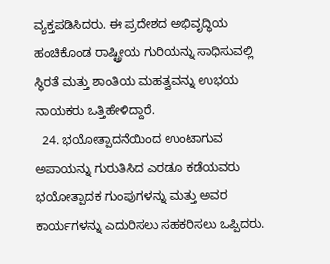ವ್ಯಕ್ತಪಡಿಸಿದರು. ಈ ಪ್ರದೇಶದ ಅಭಿವೃದ್ಧಿಯ ಹಂಚಿಕೊಂಡ ರಾಷ್ಟ್ರೀಯ ಗುರಿಯನ್ನು ಸಾಧಿಸುವಲ್ಲಿ ಸ್ಥಿರತೆ ಮತ್ತು ಶಾಂತಿಯ ಮಹತ್ವವನ್ನು ಉಭಯ ನಾಯಕರು ಒತ್ತಿಹೇಳಿದ್ದಾರೆ.
  24. ಭಯೋತ್ಪಾದನೆಯಿಂದ ಉಂಟಾಗುವ ಅಪಾಯನ್ನು ಗುರುತಿಸಿದ ಎರಡೂ ಕಡೆಯವರು ಭಯೋತ್ಪಾದಕ ಗುಂಪುಗಳನ್ನು ಮತ್ತು ಅವರ ಕಾರ್ಯಗಳನ್ನು ಎದುರಿಸಲು ಸಹಕರಿಸಲು ಒಪ್ಪಿದರು.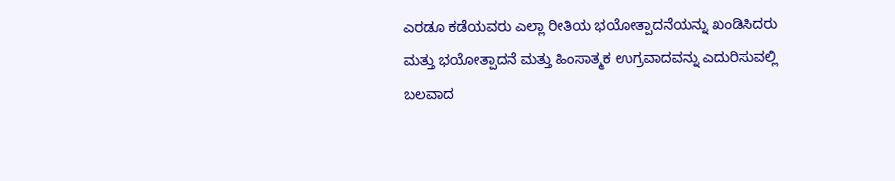ಎರಡೂ ಕಡೆಯವರು ಎಲ್ಲಾ ರೀತಿಯ ಭಯೋತ್ಪಾದನೆಯನ್ನು ಖಂಡಿಸಿದರು ಮತ್ತು ಭಯೋತ್ಪಾದನೆ ಮತ್ತು ಹಿಂಸಾತ್ಮಕ ಉಗ್ರವಾದವನ್ನು ಎದುರಿಸುವಲ್ಲಿ ಬಲವಾದ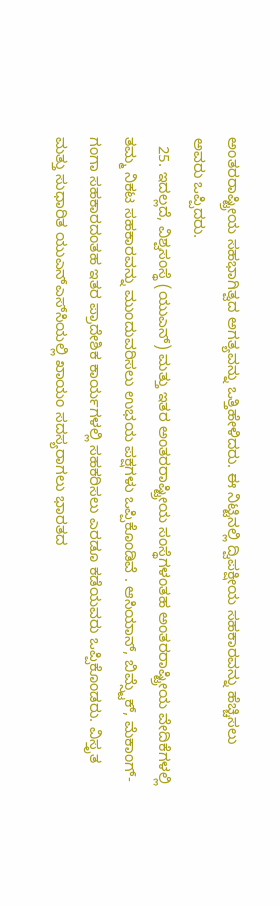ಅಂತರರಾಷ್ಟ್ರೀಯ ಸಹಭಾಗಿತ್ವದ ಅಗತ್ಯವನ್ನು ಒತ್ತಿಹೇಳಿದರು. ಈ ನಿಟ್ಟಿನಲ್ಲಿ ದ್ವಿಪಕ್ಷೀಯ ಸಹಕಾರವನ್ನು ಹೆಚ್ಚಿಸಲು ಅವರು ಒಪ್ಪಿದರು.
  25. ಇದಲ್ಲದೆ, ವಿಶ್ವಸಂಸ್ಥೆ (ಯುಎನ್) ಮತ್ತು ಇತರ ಅಂತರರಾಷ್ಟ್ರೀಯ ಸಂಸ್ಥೆಗಳಂತಹ ಅಂತರರಾಷ್ಟ್ರೀಯ ವೇದಿಕೆಗಳಲ್ಲಿ ತಮ್ಮ ನಿಕಟ ಸಹಕಾರವನ್ನು ಮುಂದುವರಿಸಲು ಉಭಯ ಪಕ್ಷಗಳು ಒಪ್ಪಿಕೊಂಡಿವೆ . ಆಸಿಯಾನ್, ಬಿಮ್ಸ್ಟೆಕ್, ಮೆಕಾಂಗ್-ಗಂಗಾ ಸಹಕಾರದಂತಹ ಇತರ ಪ್ರಾದೇಶಿಕ ಕಾರ್ಯಗಳಲ್ಲಿ ಸಹಕರಿಸಲು ಎರಡೂ ಕಡೆಯವರು ಒಪ್ಪಿಕೊಂಡರು. ವಿಸ್ತೃತ ಮತ್ತು ಸುಧಾರಿತ ಯುಎನ್‌ಎಸ್‌ಸಿಯಲ್ಲಿ ಖಾಯಂ ಸದಸ್ಯರಾಗಲು ಭಾರತದ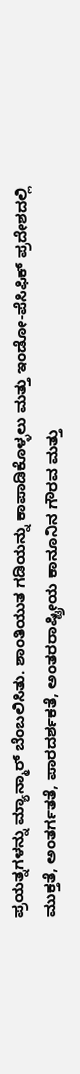ಪ್ರಯತ್ನಗಳನ್ನು ಮ್ಯಾನ್ಮಾರ್ ಬೆಂಬಲಿಸಿತು. ಶಾಂತಿಯುತ ಗಡಿಯನ್ನು ಕಾಪಾಡಿಕೊಳ್ಳಲು ಮತ್ತು ಇಂಡೋ-ಪೆಸಿಫಿಕ್ ಪ್ರದೇಶದಲ್ಲಿ ಮುಕ್ತತೆ, ಅಂತರ್ಗತತೆ, ಪಾರದರ್ಶಕತೆ, ಅಂತರರಾಷ್ಟ್ರೀಯ ಕಾನೂನಿನ ಗೌರವ ಮತ್ತು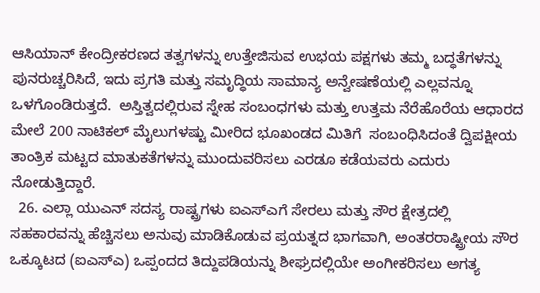ಆಸಿಯಾನ್ ಕೇಂದ್ರೀಕರಣದ ತತ್ವಗಳನ್ನು ಉತ್ತೇಜಿಸುವ ಉಭಯ ಪಕ್ಷಗಳು ತಮ್ಮ ಬದ್ಧತೆಗಳನ್ನು ಪುನರುಚ್ಚರಿಸಿದೆ, ಇದು ಪ್ರಗತಿ ಮತ್ತು ಸಮೃದ್ಧಿಯ ಸಾಮಾನ್ಯ ಅನ್ವೇಷಣೆಯಲ್ಲಿ ಎಲ್ಲವನ್ನೂ ಒಳಗೊಂಡಿರುತ್ತದೆ.  ಅಸ್ತಿತ್ವದಲ್ಲಿರುವ ಸ್ನೇಹ ಸಂಬಂಧಗಳು ಮತ್ತು ಉತ್ತಮ ನೆರೆಹೊರೆಯ ಆಧಾರದ ಮೇಲೆ 200 ನಾಟಿಕಲ್ ಮೈಲುಗಳಷ್ಟು ಮೀರಿದ ಭೂಖಂಡದ ಮಿತಿಗೆ  ಸಂಬಂಧಿಸಿದಂತೆ ದ್ವಿಪಕ್ಷೀಯ ತಾಂತ್ರಿಕ ಮಟ್ಟದ ಮಾತುಕತೆಗಳನ್ನು ಮುಂದುವರಿಸಲು ಎರಡೂ ಕಡೆಯವರು ಎದುರು ನೋಡುತ್ತಿದ್ದಾರೆ.
  26. ಎಲ್ಲಾ ಯುಎನ್ ಸದಸ್ಯ ರಾಷ್ಟ್ರಗಳು ಐಎಸ್ಎಗೆ ಸೇರಲು ಮತ್ತು ಸೌರ ಕ್ಷೇತ್ರದಲ್ಲಿ ಸಹಕಾರವನ್ನು ಹೆಚ್ಚಿಸಲು ಅನುವು ಮಾಡಿಕೊಡುವ ಪ್ರಯತ್ನದ ಭಾಗವಾಗಿ, ಅಂತರರಾಷ್ಟ್ರೀಯ ಸೌರ ಒಕ್ಕೂಟದ (ಐಎಸ್ಎ) ಒಪ್ಪಂದದ ತಿದ್ದುಪಡಿಯನ್ನು ಶೀಘ್ರದಲ್ಲಿಯೇ ಅಂಗೀಕರಿಸಲು ಅಗತ್ಯ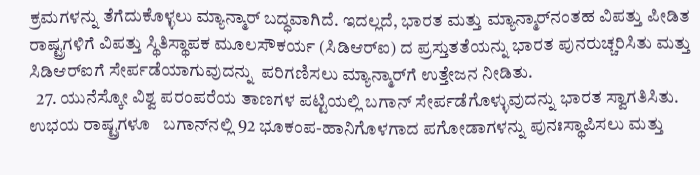ಕ್ರಮಗಳನ್ನು ತೆಗೆದುಕೊಳ್ಳಲು ಮ್ಯಾನ್ಮಾರ್ ಬದ್ಧವಾಗಿದೆ. ಇದಲ್ಲದೆ, ಭಾರತ ಮತ್ತು ಮ್ಯಾನ್ಮಾರ್‌ನಂತಹ ವಿಪತ್ತು ಪೀಡಿತ ರಾಷ್ಟ್ರಗಳಿಗೆ ವಿಪತ್ತು ಸ್ಥಿತಿಸ್ಥಾಪಕ ಮೂಲಸೌಕರ್ಯ (ಸಿಡಿಆರ್‌ಐ) ದ ಪ್ರಸ್ತುತತೆಯನ್ನು ಭಾರತ ಪುನರುಚ್ಚರಿಸಿತು ಮತ್ತು ಸಿಡಿಆರ್‌ಐಗೆ ಸೇರ್ಪಡೆಯಾಗುವುದನ್ನು  ಪರಿಗಣಿಸಲು ಮ್ಯಾನ್ಮಾರ್‌ಗೆ ಉತ್ತೇಜನ ನೀಡಿತು.
  27. ಯುನೆಸ್ಕೋ ವಿಶ್ವ ಪರಂಪರೆಯ ತಾಣಗಳ ಪಟ್ಟಿಯಲ್ಲಿ ಬಗಾನ್ ಸೇರ್ಪಡೆಗೊಳ್ಳುವುದನ್ನು ಭಾರತ ಸ್ವಾಗತಿಸಿತು. ಉಭಯ ರಾಷ್ಟ್ರಗಳೂ   ಬಗಾನ್‌ನಲ್ಲಿ 92 ಭೂಕಂಪ-ಹಾನಿಗೊಳಗಾದ ಪಗೋಡಾಗಳನ್ನು ಪುನಃಸ್ಥಾಪಿಸಲು ಮತ್ತು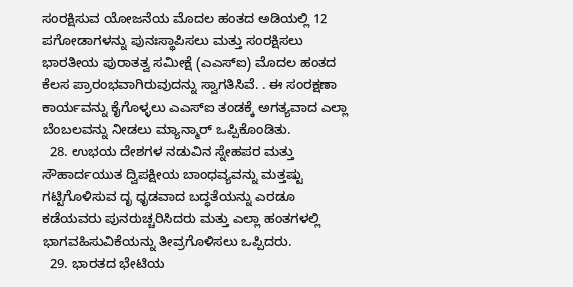ಸಂರಕ್ಷಿಸುವ ಯೋಜನೆಯ ಮೊದಲ ಹಂತದ ಅಡಿಯಲ್ಲಿ 12 ಪಗೋಡಾಗಳನ್ನು ಪುನಃಸ್ಥಾಪಿಸಲು ಮತ್ತು ಸಂರಕ್ಷಿಸಲು ಭಾರತೀಯ ಪುರಾತತ್ವ ಸಮೀಕ್ಷೆ (ಎಎಸ್‌ಐ) ಮೊದಲ ಹಂತದ ಕೆಲಸ ಪ್ರಾರಂಭವಾಗಿರುವುದನ್ನು ಸ್ವಾಗತಿಸಿವೆ. . ಈ ಸಂರಕ್ಷಣಾ ಕಾರ್ಯವನ್ನು ಕೈಗೊಳ್ಳಲು ಎಎಸ್ಐ ತಂಡಕ್ಕೆ ಅಗತ್ಯವಾದ ಎಲ್ಲಾ ಬೆಂಬಲವನ್ನು ನೀಡಲು ಮ್ಯಾನ್ಮಾರ್ ಒಪ್ಪಿಕೊಂಡಿತು.
  28. ಉಭಯ ದೇಶಗಳ ನಡುವಿನ ಸ್ನೇಹಪರ ಮತ್ತು ಸೌಹಾರ್ದಯುತ ದ್ವಿಪಕ್ಷೀಯ ಬಾಂಧವ್ಯವನ್ನು ಮತ್ತಷ್ಟು ಗಟ್ಟಿಗೊಳಿಸುವ ದೃ ಧೃಡವಾದ ಬದ್ಧತೆಯನ್ನು ಎರಡೂ ಕಡೆಯವರು ಪುನರುಚ್ಚರಿಸಿದರು ಮತ್ತು ಎಲ್ಲಾ ಹಂತಗಳಲ್ಲಿ ಭಾಗವಹಿಸುವಿಕೆಯನ್ನು ತೀವ್ರಗೊಳಿಸಲು ಒಪ್ಪಿದರು.
  29. ಭಾರತದ ಭೇಟಿಯ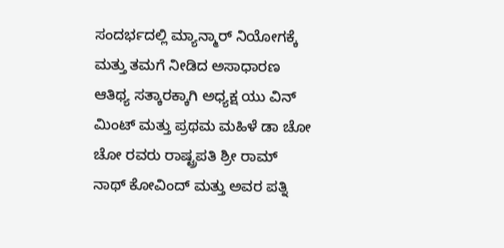ಸಂದರ್ಭದಲ್ಲಿ ಮ್ಯಾನ್ಮಾರ್ ನಿಯೋಗಕ್ಕೆ ಮತ್ತು ತಮಗೆ ನೀಡಿದ ಅಸಾಧಾರಣ ಆತಿಥ್ಯ ಸತ್ಕಾರಕ್ಕಾಗಿ ಅಧ್ಯಕ್ಷ ಯು ವಿನ್ ಮಿಂಟ್ ಮತ್ತು ಪ್ರಥಮ ಮಹಿಳೆ ಡಾ ಚೋ ಚೋ ರವರು ರಾಷ್ಟ್ರಪತಿ ಶ್ರೀ ರಾಮ್ ನಾಥ್ ಕೋವಿಂದ್ ಮತ್ತು ಅವರ ಪತ್ನಿ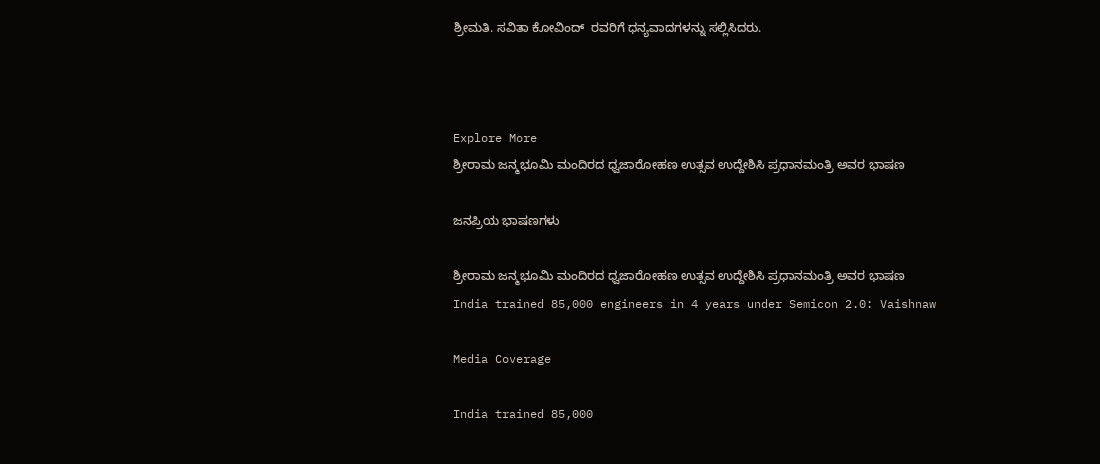ಶ್ರೀಮತಿ. ಸವಿತಾ ಕೋವಿಂದ್  ರವರಿಗೆ ಧನ್ಯವಾದಗಳನ್ನು ಸಲ್ಲಿಸಿದರು.



Explore More
ಶ್ರೀರಾಮ ಜನ್ಮಭೂಮಿ ಮಂದಿರದ ಧ್ವಜಾರೋಹಣ ಉತ್ಸವ ಉದ್ದೇಶಿಸಿ ಪ್ರಧಾನಮಂತ್ರಿ ಅವರ ಭಾಷಣ

ಜನಪ್ರಿಯ ಭಾಷಣಗಳು

ಶ್ರೀರಾಮ ಜನ್ಮಭೂಮಿ ಮಂದಿರದ ಧ್ವಜಾರೋಹಣ ಉತ್ಸವ ಉದ್ದೇಶಿಸಿ ಪ್ರಧಾನಮಂತ್ರಿ ಅವರ ಭಾಷಣ
India trained 85,000 engineers in 4 years under Semicon 2.0: Vaishnaw

Media Coverage

India trained 85,000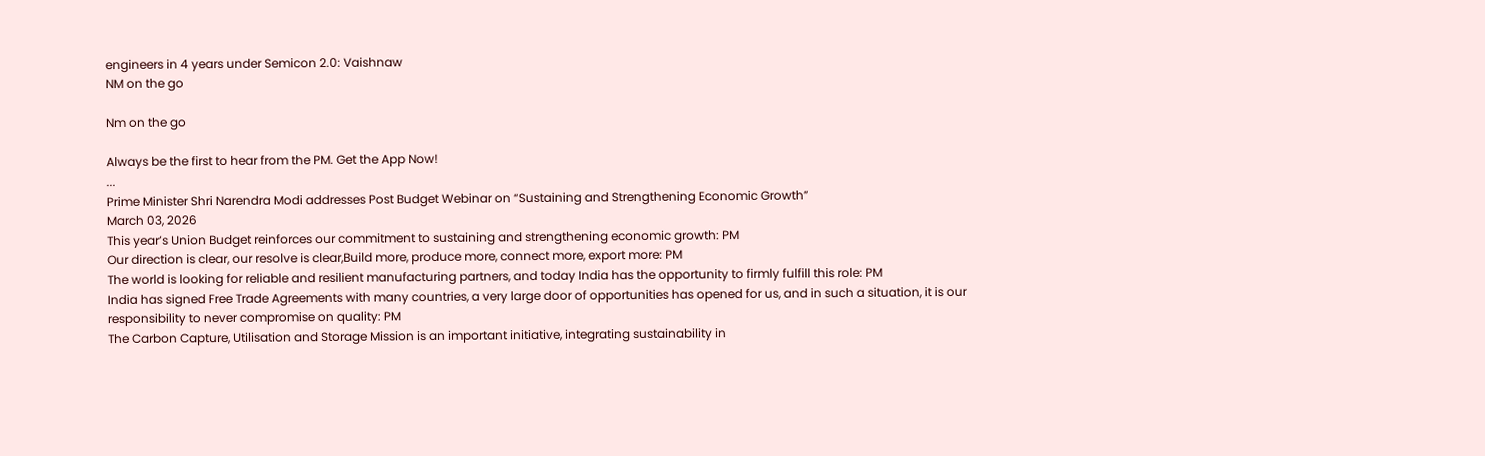engineers in 4 years under Semicon 2.0: Vaishnaw
NM on the go

Nm on the go

Always be the first to hear from the PM. Get the App Now!
...
Prime Minister Shri Narendra Modi addresses Post Budget Webinar on “Sustaining and Strengthening Economic Growth”
March 03, 2026
This year’s Union Budget reinforces our commitment to sustaining and strengthening economic growth: PM
Our direction is clear, our resolve is clear,Build more, produce more, connect more, export more: PM
The world is looking for reliable and resilient manufacturing partners, and today India has the opportunity to firmly fulfill this role: PM
India has signed Free Trade Agreements with many countries, a very large door of opportunities has opened for us, and in such a situation, it is our responsibility to never compromise on quality: PM
The Carbon Capture, Utilisation and Storage Mission is an important initiative, integrating sustainability in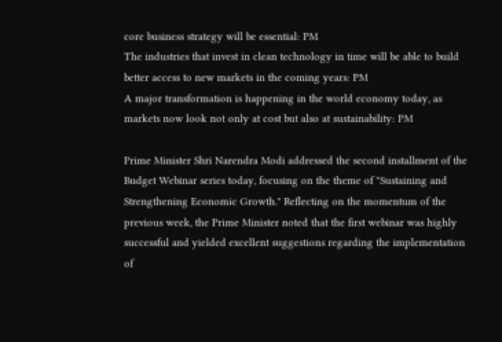core business strategy will be essential: PM
The industries that invest in clean technology in time will be able to build better access to new markets in the coming years: PM
A major transformation is happening in the world economy today, as markets now look not only at cost but also at sustainability: PM

Prime Minister Shri Narendra Modi addressed the second installment of the Budget Webinar series today, focusing on the theme of "Sustaining and Strengthening Economic Growth." Reflecting on the momentum of the previous week, the Prime Minister noted that the first webinar was highly successful and yielded excellent suggestions regarding the implementation of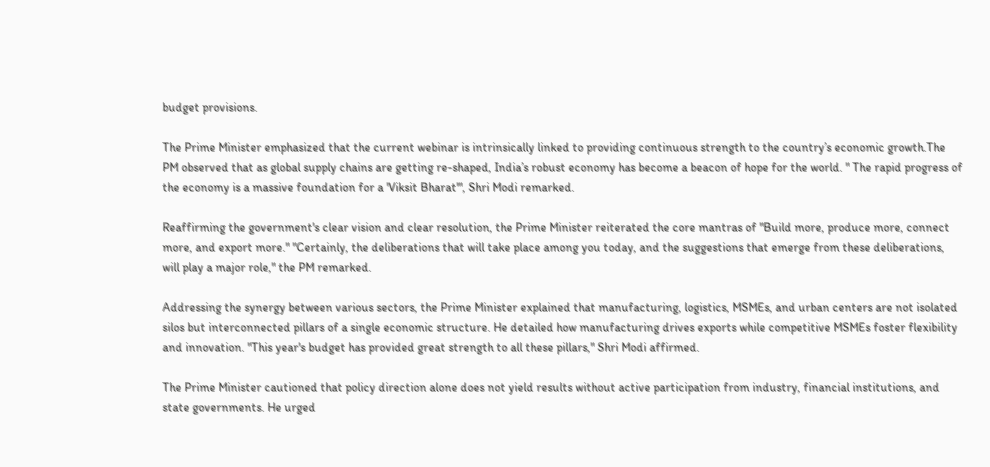budget provisions.

The Prime Minister emphasized that the current webinar is intrinsically linked to providing continuous strength to the country’s economic growth.The PM observed that as global supply chains are getting re-shaped, India’s robust economy has become a beacon of hope for the world. " The rapid progress of the economy is a massive foundation for a 'Viksit Bharat'", Shri Modi remarked.

Reaffirming the government's clear vision and clear resolution, the Prime Minister reiterated the core mantras of "Build more, produce more, connect more, and export more." "Certainly, the deliberations that will take place among you today, and the suggestions that emerge from these deliberations, will play a major role," the PM remarked.

Addressing the synergy between various sectors, the Prime Minister explained that manufacturing, logistics, MSMEs, and urban centers are not isolated silos but interconnected pillars of a single economic structure. He detailed how manufacturing drives exports while competitive MSMEs foster flexibility and innovation. "This year's budget has provided great strength to all these pillars," Shri Modi affirmed.

The Prime Minister cautioned that policy direction alone does not yield results without active participation from industry, financial institutions, and state governments. He urged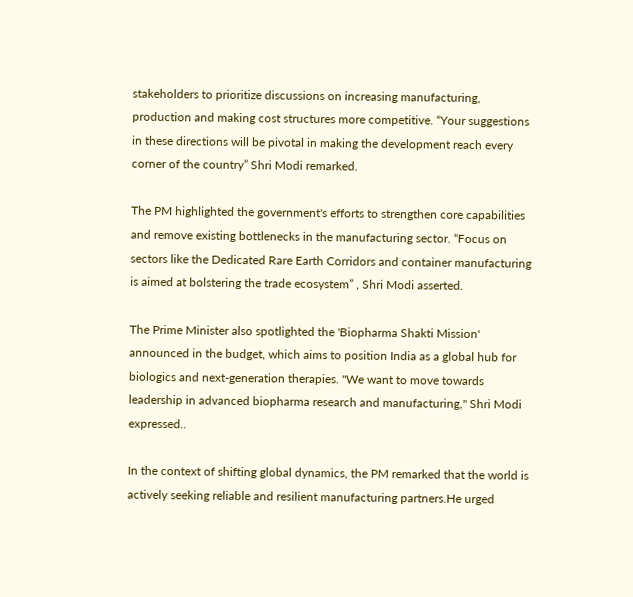stakeholders to prioritize discussions on increasing manufacturing, production and making cost structures more competitive. “Your suggestions in these directions will be pivotal in making the development reach every corner of the country” Shri Modi remarked.

The PM highlighted the government's efforts to strengthen core capabilities and remove existing bottlenecks in the manufacturing sector. “Focus on sectors like the Dedicated Rare Earth Corridors and container manufacturing is aimed at bolstering the trade ecosystem” , Shri Modi asserted.

The Prime Minister also spotlighted the 'Biopharma Shakti Mission' announced in the budget, which aims to position India as a global hub for biologics and next-generation therapies. "We want to move towards leadership in advanced biopharma research and manufacturing," Shri Modi expressed..

In the context of shifting global dynamics, the PM remarked that the world is actively seeking reliable and resilient manufacturing partners.He urged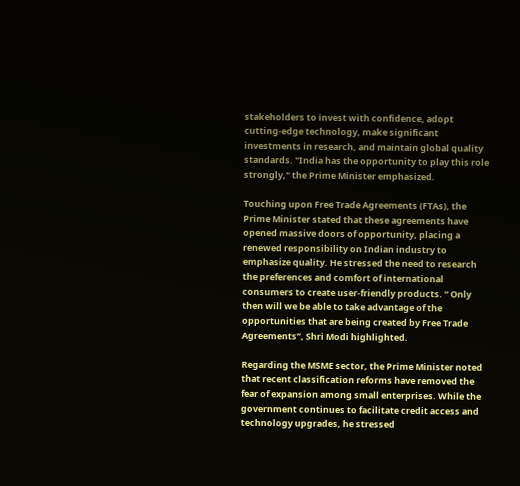stakeholders to invest with confidence, adopt cutting-edge technology, make significant investments in research, and maintain global quality standards. "India has the opportunity to play this role strongly," the Prime Minister emphasized.

Touching upon Free Trade Agreements (FTAs), the Prime Minister stated that these agreements have opened massive doors of opportunity, placing a renewed responsibility on Indian industry to emphasize quality. He stressed the need to research the preferences and comfort of international consumers to create user-friendly products. “ Only then will we be able to take advantage of the opportunities that are being created by Free Trade Agreements”, Shri Modi highlighted.

Regarding the MSME sector, the Prime Minister noted that recent classification reforms have removed the fear of expansion among small enterprises. While the government continues to facilitate credit access and technology upgrades, he stressed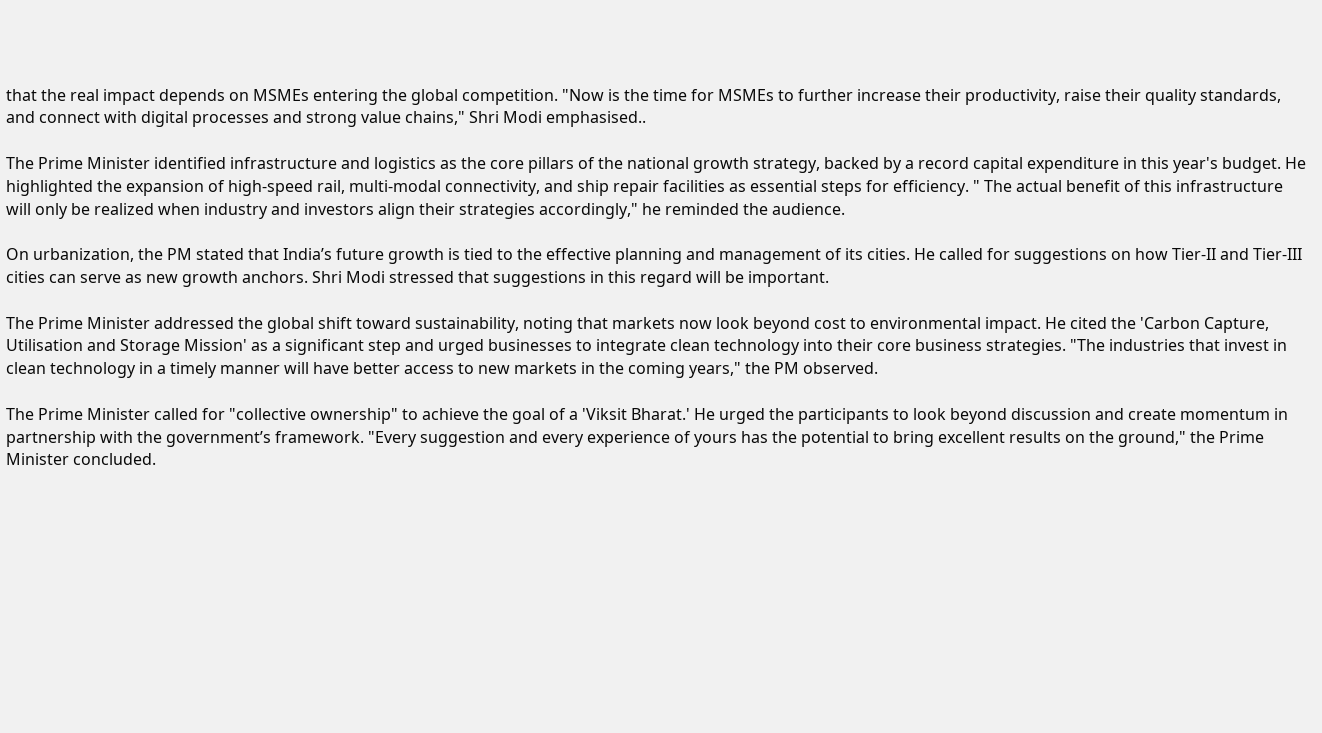that the real impact depends on MSMEs entering the global competition. "Now is the time for MSMEs to further increase their productivity, raise their quality standards, and connect with digital processes and strong value chains," Shri Modi emphasised..

The Prime Minister identified infrastructure and logistics as the core pillars of the national growth strategy, backed by a record capital expenditure in this year's budget. He highlighted the expansion of high-speed rail, multi-modal connectivity, and ship repair facilities as essential steps for efficiency. " The actual benefit of this infrastructure will only be realized when industry and investors align their strategies accordingly," he reminded the audience.

On urbanization, the PM stated that India’s future growth is tied to the effective planning and management of its cities. He called for suggestions on how Tier-II and Tier-III cities can serve as new growth anchors. Shri Modi stressed that suggestions in this regard will be important.

The Prime Minister addressed the global shift toward sustainability, noting that markets now look beyond cost to environmental impact. He cited the 'Carbon Capture, Utilisation and Storage Mission' as a significant step and urged businesses to integrate clean technology into their core business strategies. "The industries that invest in clean technology in a timely manner will have better access to new markets in the coming years," the PM observed.

The Prime Minister called for "collective ownership" to achieve the goal of a 'Viksit Bharat.' He urged the participants to look beyond discussion and create momentum in partnership with the government’s framework. "Every suggestion and every experience of yours has the potential to bring excellent results on the ground," the Prime Minister concluded.